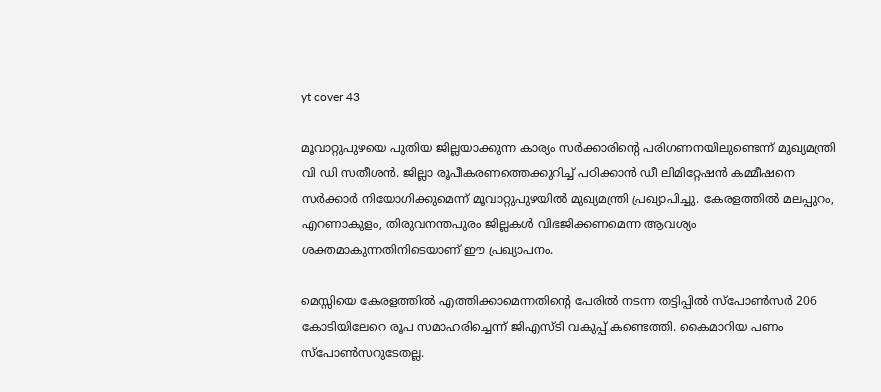yt cover 43

മൂവാറ്റുപുഴയെ പുതിയ ജില്ലയാക്കുന്ന കാര്യം സര്‍ക്കാരിന്റെ പരിഗണനയിലുണ്ടെന്ന് മുഖ്യമന്ത്രി വി ഡി സതീശന്‍. ജില്ലാ രൂപീകരണത്തെക്കുറിച്ച് പഠിക്കാന്‍ ഡീ ലിമിറ്റേഷന്‍ കമ്മീഷനെ സര്‍ക്കാര്‍ നിയോഗിക്കുമെന്ന് മൂവാറ്റുപുഴയില്‍ മുഖ്യമന്ത്രി പ്രഖ്യാപിച്ചു. കേരളത്തില്‍ മലപ്പുറം, എറണാകുളം, തിരുവനന്തപുരം ജില്ലകള്‍ വിഭജിക്കണമെന്ന ആവശ്യം ശക്തമാകുന്നതിനിടെയാണ് ഈ പ്രഖ്യാപനം.

മെസ്സിയെ കേരളത്തില്‍ എത്തിക്കാമെന്നതിന്റെ പേരില്‍ നടന്ന തട്ടിപ്പില്‍ സ്പോണ്‍സര്‍ 206 കോടിയിലേറെ രൂപ സമാഹരിച്ചെന്ന് ജിഎസ്ടി വകുപ്പ് കണ്ടെത്തി. കൈമാറിയ പണം സ്പോണ്‍സറുടേതല്ല.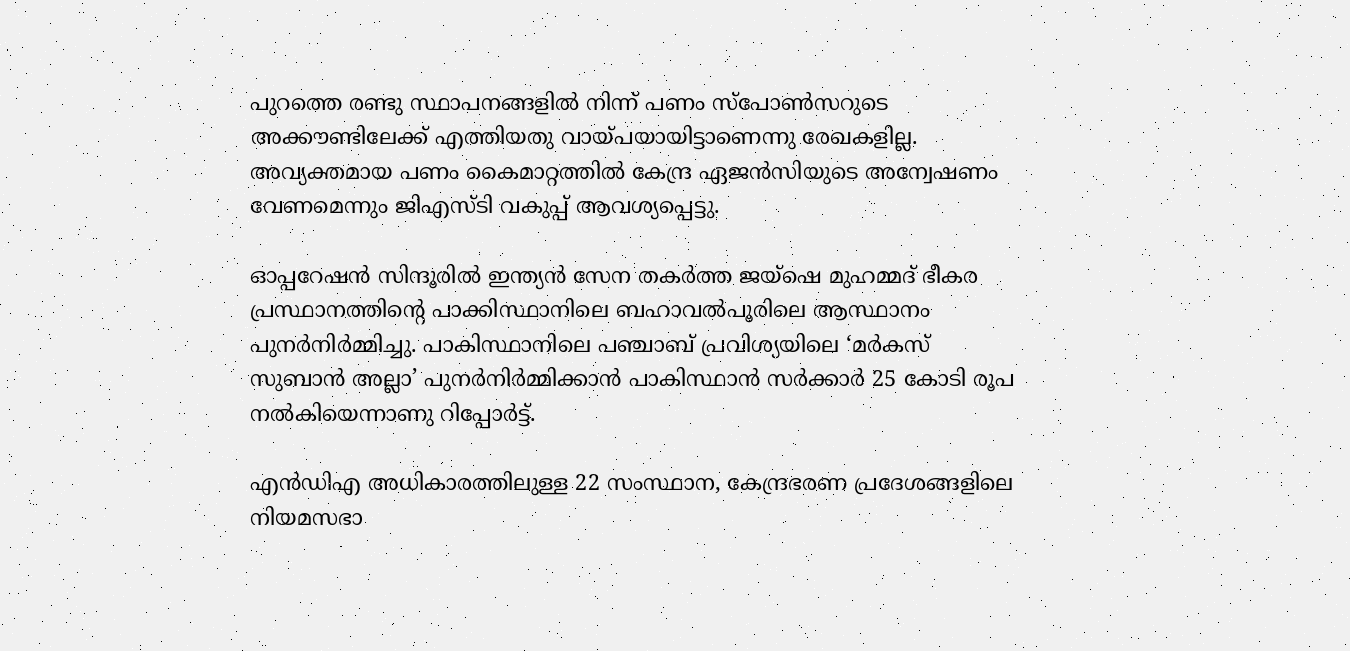പുറത്തെ രണ്ടു സ്ഥാപനങ്ങളില്‍ നിന്ന് പണം സ്പോണ്‍സറുടെ അക്കൗണ്ടിലേക്ക് എത്തിയതു വായ്പയായിട്ടാണെന്നു രേഖകളില്ല. അവ്യക്തമായ പണം കൈമാറ്റത്തില്‍ കേന്ദ്ര ഏജന്‍സിയുടെ അന്വേഷണം വേണമെന്നും ജിഎസ്ടി വകുപ്പ് ആവശ്യപ്പെട്ടു.

ഓപ്പറേഷന്‍ സിന്ദൂരില്‍ ഇന്ത്യന്‍ സേന തകര്‍ത്ത ജയ്ഷെ മുഹമ്മദ് ഭീകര പ്രസ്ഥാനത്തിന്റെ പാക്കിസ്ഥാനിലെ ബഹാവല്‍പൂരിലെ ആസ്ഥാനം പുനര്‍നിര്‍മ്മിച്ചു. പാകിസ്ഥാനിലെ പഞ്ചാബ് പ്രവിശ്യയിലെ ‘മര്‍കസ് സുബാന്‍ അല്ലാ’ പുനര്‍നിര്‍മ്മിക്കാന്‍ പാകിസ്ഥാന്‍ സര്‍ക്കാര്‍ 25 കോടി രൂപ നല്‍കിയെന്നാണു റിപ്പോര്‍ട്ട്.

എന്‍ഡിഎ അധികാരത്തിലുള്ള 22 സംസ്ഥാന, കേന്ദ്രഭരണ പ്രദേശങ്ങളിലെ നിയമസഭാ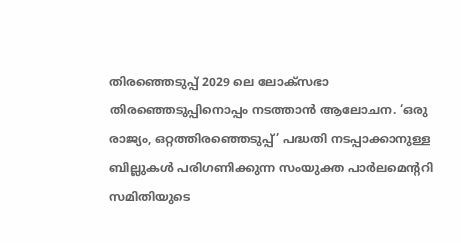തിരഞ്ഞെടുപ്പ് 2029 ലെ ലോക്സഭാ തിരഞ്ഞെടുപ്പിനൊപ്പം നടത്താന്‍ ആലോചന. ‘ഒരു രാജ്യം, ഒറ്റത്തിരഞ്ഞെടുപ്പ്’ പദ്ധതി നടപ്പാക്കാനുള്ള ബില്ലുകള്‍ പരിഗണിക്കുന്ന സംയുക്ത പാര്‍ലമെന്ററി സമിതിയുടെ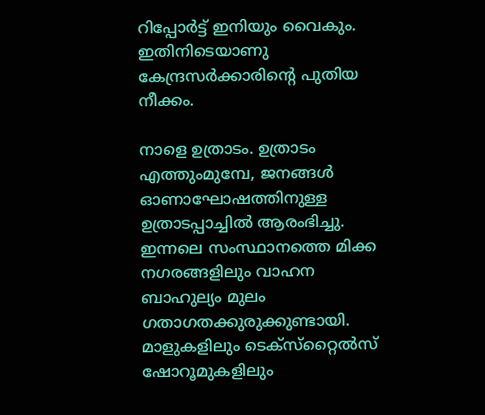റിപ്പോര്‍ട്ട് ഇനിയും വൈകും. ഇതിനിടെയാണു കേന്ദ്രസര്‍ക്കാരിന്റെ പുതിയ നീക്കം.

നാളെ ഉത്രാടം. ഉത്രാടം എത്തുംമുമ്പേ, ജനങ്ങള്‍ ഓണാഘോഷത്തിനുള്ള ഉത്രാടപ്പാച്ചില്‍ ആരംഭിച്ചു. ഇന്നലെ സംസ്ഥാനത്തെ മിക്ക നഗരങ്ങളിലും വാഹന ബാഹുല്യം മുലം ഗതാഗതക്കുരുക്കുണ്ടായി. മാളുകളിലും ടെക്സ്‌റ്റൈല്‍സ് ഷോറൂമുകളിലും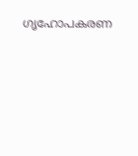ഗൃഹോപകരണ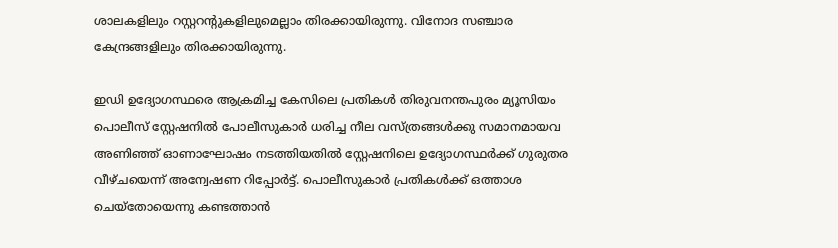ശാലകളിലും റസ്റ്ററന്റുകളിലുമെല്ലാം തിരക്കായിരുന്നു. വിനോദ സഞ്ചാര കേന്ദ്രങ്ങളിലും തിരക്കായിരുന്നു.

ഇഡി ഉദ്യോഗസ്ഥരെ ആക്രമിച്ച കേസിലെ പ്രതികള്‍ തിരുവനന്തപുരം മ്യൂസിയം പൊലീസ് സ്റ്റേഷനില്‍ പോലീസുകാര്‍ ധരിച്ച നീല വസ്ത്രങ്ങള്‍ക്കു സമാനമായവ അണിഞ്ഞ് ഓണാഘോഷം നടത്തിയതില്‍ സ്റ്റേഷനിലെ ഉദ്യോഗസ്ഥര്‍ക്ക് ഗുരുതര വീഴ്ചയെന്ന് അന്വേഷണ റിപ്പോര്‍ട്ട്. പൊലീസുകാര്‍ പ്രതികള്‍ക്ക് ഒത്താശ ചെയ്തോയെന്നു കണ്ടത്താന്‍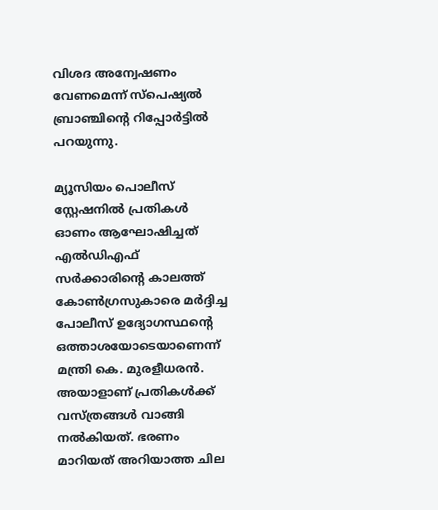വിശദ അന്വേഷണം വേണമെന്ന് സ്പെഷ്യല്‍ ബ്രാഞ്ചിന്റെ റിപ്പോര്‍ട്ടില്‍ പറയുന്നു.

മ്യൂസിയം പൊലീസ് സ്റ്റേഷനില്‍ പ്രതികള്‍ ഓണം ആഘോഷിച്ചത് എല്‍ഡിഎഫ് സര്‍ക്കാരിന്റെ കാലത്ത് കോണ്‍ഗ്രസുകാരെ മര്‍ദ്ദിച്ച പോലീസ് ഉദ്യോഗസ്ഥന്റെ ഒത്താശയോടെയാണെന്ന് മന്ത്രി കെ. മുരളീധരന്‍. അയാളാണ് പ്രതികള്‍ക്ക് വസ്ത്രങ്ങള്‍ വാങ്ങി നല്‍കിയത്. ഭരണം മാറിയത് അറിയാത്ത ചില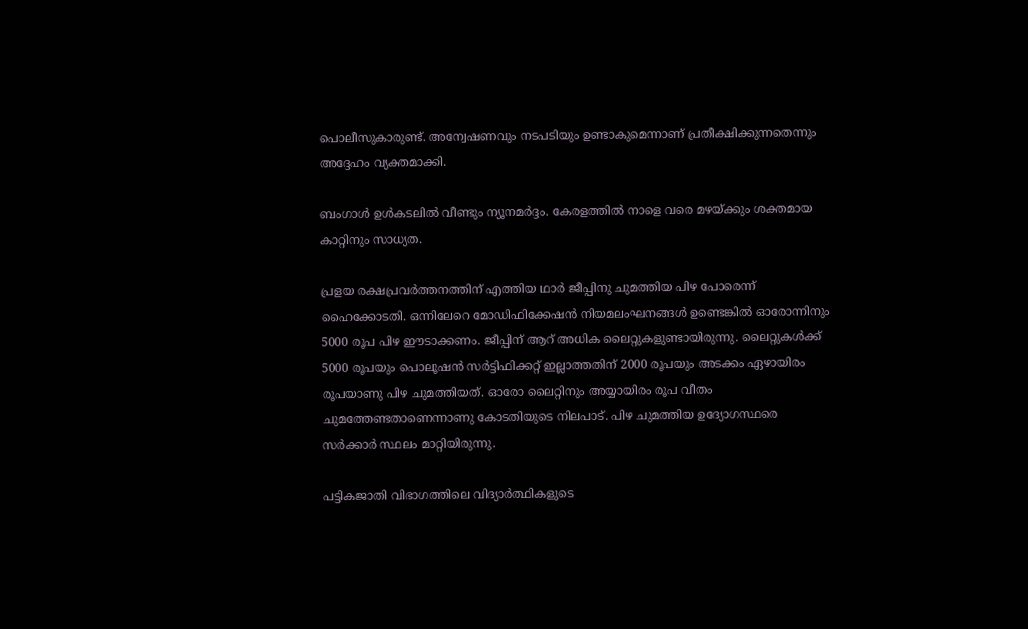പൊലീസുകാരുണ്ട്. അന്വേഷണവും നടപടിയും ഉണ്ടാകുമെന്നാണ് പ്രതീക്ഷിക്കുന്നതെന്നും അദ്ദേഹം വ്യക്തമാക്കി.

ബംഗാള്‍ ഉള്‍കടലില്‍ വീണ്ടും ന്യൂനമര്‍ദ്ദം. കേരളത്തില്‍ നാളെ വരെ മഴയ്ക്കും ശക്തമായ കാറ്റിനും സാധ്യത.

പ്രളയ രക്ഷപ്രവര്‍ത്തനത്തിന് എത്തിയ ഥാര്‍ ജീപ്പിനു ചുമത്തിയ പിഴ പോരെന്ന് ഹൈക്കോടതി. ഒന്നിലേറെ മോഡിഫിക്കേഷന്‍ നിയമലംഘനങ്ങള്‍ ഉണ്ടെങ്കില്‍ ഓരോന്നിനും 5000 രൂപ പിഴ ഈടാക്കണം. ജീപ്പിന് ആറ് അധിക ലൈറ്റുകളുണ്ടായിരുന്നു. ലൈറ്റുകള്‍ക്ക് 5000 രൂപയും പൊലൂഷന്‍ സര്‍ട്ടിഫിക്കറ്റ് ഇല്ലാത്തതിന് 2000 രൂപയും അടക്കം ഏഴായിരം രൂപയാണു പിഴ ചുമത്തിയത്. ഓരോ ലൈറ്റിനും അയ്യായിരം രൂപ വീതം ചുമത്തേണ്ടതാണെന്നാണു കോടതിയുടെ നിലപാട്. പിഴ ചുമത്തിയ ഉദ്യോഗസ്ഥരെ സര്‍ക്കാര്‍ സ്ഥലം മാറ്റിയിരുന്നു.

പട്ടികജാതി വിഭാഗത്തിലെ വിദ്യാര്‍ത്ഥികളുടെ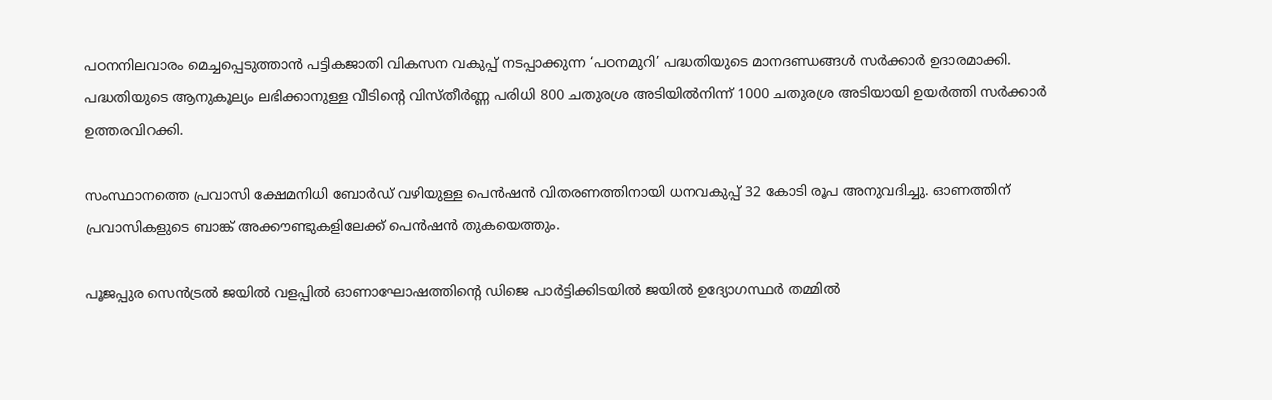പഠനനിലവാരം മെച്ചപ്പെടുത്താന്‍ പട്ടികജാതി വികസന വകുപ്പ് നടപ്പാക്കുന്ന ‘പഠനമുറി’ പദ്ധതിയുടെ മാനദണ്ഡങ്ങള്‍ സര്‍ക്കാര്‍ ഉദാരമാക്കി. പദ്ധതിയുടെ ആനുകൂല്യം ലഭിക്കാനുള്ള വീടിന്റെ വിസ്തീര്‍ണ്ണ പരിധി 800 ചതുരശ്ര അടിയില്‍നിന്ന് 1000 ചതുരശ്ര അടിയായി ഉയര്‍ത്തി സര്‍ക്കാര്‍ ഉത്തരവിറക്കി.

സംസ്ഥാനത്തെ പ്രവാസി ക്ഷേമനിധി ബോര്‍ഡ് വഴിയുള്ള പെന്‍ഷന്‍ വിതരണത്തിനായി ധനവകുപ്പ് 32 കോടി രൂപ അനുവദിച്ചു. ഓണത്തിന് പ്രവാസികളുടെ ബാങ്ക് അക്കൗണ്ടുകളിലേക്ക് പെന്‍ഷന്‍ തുകയെത്തും.

പൂജപ്പുര സെന്‍ട്രല്‍ ജയില്‍ വളപ്പില്‍ ഓണാഘോഷത്തിന്റെ ഡിജെ പാര്‍ട്ടിക്കിടയില്‍ ജയില്‍ ഉദ്യോഗസ്ഥര്‍ തമ്മില്‍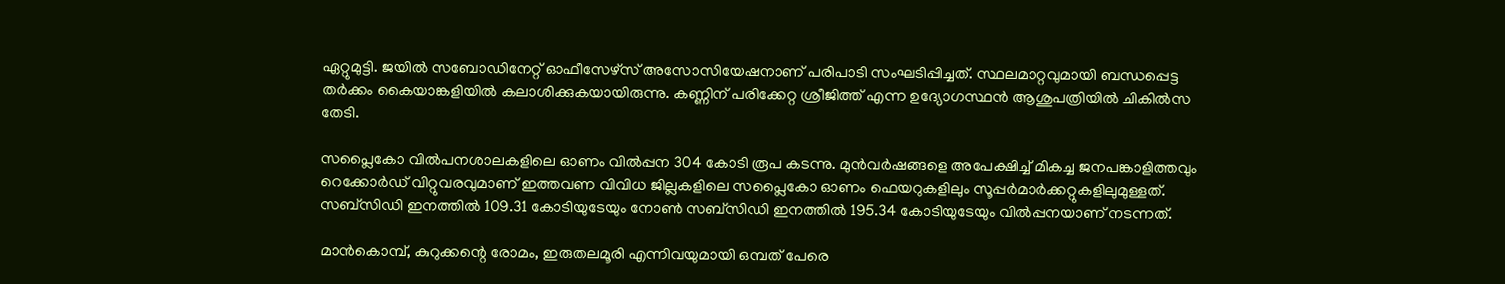ഏറ്റുമുട്ടി. ജയില്‍ സബോഡിനേറ്റ് ഓഫീസേഴ്സ് അസോസിയേഷനാണ് പരിപാടി സംഘടിപ്പിച്ചത്. സ്ഥലമാറ്റവുമായി ബന്ധപ്പെട്ട തര്‍ക്കം കൈയാങ്കളിയില്‍ കലാശിക്കുകയായിരുന്നു. കണ്ണിന് പരിക്കേറ്റ ശ്രീജിത്ത് എന്ന ഉദ്യോഗസ്ഥന്‍ ആശുപത്രിയില്‍ ചികില്‍സ തേടി.

സപ്ലൈകോ വില്‍പനശാലകളിലെ ഓണം വില്‍പ്പന 304 കോടി രൂപ കടന്നു. മുന്‍വര്‍ഷങ്ങളെ അപേക്ഷിച്ച് മികച്ച ജനപങ്കാളിത്തവും റെക്കോര്‍ഡ് വിറ്റുവരവുമാണ് ഇത്തവണ വിവിധ ജില്ലകളിലെ സപ്ലൈകോ ഓണം ഫെയറുകളിലും സൂപ്പര്‍മാര്‍ക്കറ്റുകളിലുമുള്ളത്. സബ്‌സിഡി ഇനത്തില്‍ 109.31 കോടിയുടേയും നോണ്‍ സബ്‌സിഡി ഇനത്തില്‍ 195.34 കോടിയുടേയും വില്‍പ്പനയാണ് നടന്നത്.

മാന്‍കൊമ്പ്, കുറുക്കന്റെ രോമം, ഇരുതലമൂരി എന്നിവയുമായി ഒമ്പത് പേരെ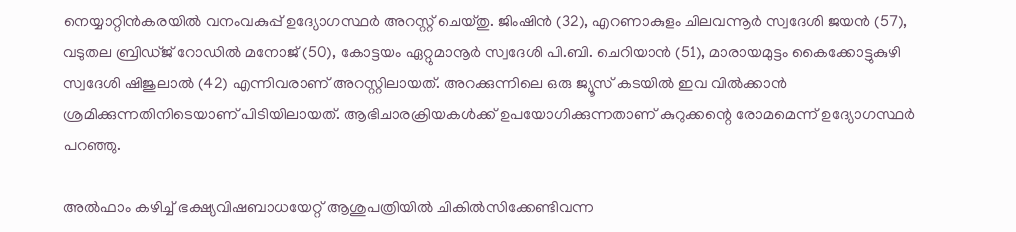നെയ്യാറ്റിന്‍കരയില്‍ വനംവകുപ്പ് ഉദ്യോഗസ്ഥര്‍ അറസ്റ്റ് ചെയ്തു. ജിംഷിന്‍ (32), എറണാകുളം ചിലവന്നൂര്‍ സ്വദേശി ജയന്‍ (57), വടുതല ബ്രിഡ്ജ് റോഡില്‍ മനോജ് (50), കോട്ടയം ഏറ്റുമാനൂര്‍ സ്വദേശി പി.ബി. ചെറിയാന്‍ (51), മാരായമുട്ടം കൈക്കോട്ടുകുഴി സ്വദേശി ഷിജുലാല്‍ (42) എന്നിവരാണ് അറസ്റ്റിലായത്. അറക്കുന്നിലെ ഒരു ജ്യൂസ് കടയില്‍ ഇവ വില്‍ക്കാന്‍ ശ്രമിക്കുന്നതിനിടെയാണ് പിടിയിലായത്. ആഭിചാരക്രിയകള്‍ക്ക് ഉപയോഗിക്കുന്നതാണ് കുറുക്കന്റെ രോമമെന്ന് ഉദ്യോഗസ്ഥര്‍ പറഞ്ഞു.

അല്‍ഫാം കഴിച്ച് ഭക്ഷ്യവിഷബാധയേറ്റ് ആശുപത്രിയില്‍ ചികില്‍സിക്കേണ്ടിവന്ന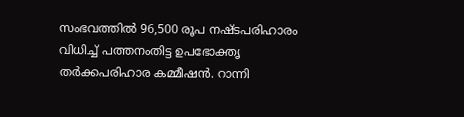സംഭവത്തില്‍ 96,500 രൂപ നഷ്ടപരിഹാരം വിധിച്ച് പത്തനംതിട്ട ഉപഭോക്തൃ തര്‍ക്കപരിഹാര കമ്മീഷന്‍. റാന്നി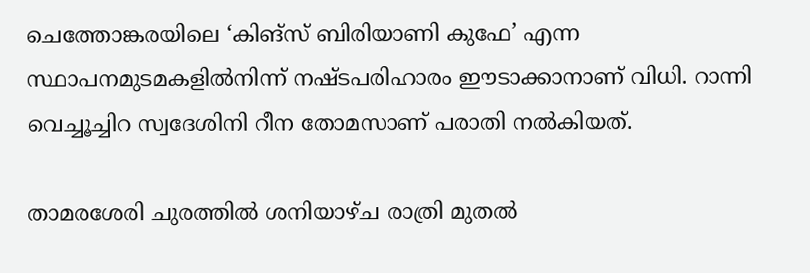ചെത്തോങ്കരയിലെ ‘കിങ്സ് ബിരിയാണി കുഫേ’ എന്ന സ്ഥാപനമുടമകളില്‍നിന്ന് നഷ്ടപരിഹാരം ഈടാക്കാനാണ് വിധി. റാന്നി വെച്ചൂച്ചിറ സ്വദേശിനി റീന തോമസാണ് പരാതി നല്‍കിയത്.

താമരശേരി ചുരത്തില്‍ ശനിയാഴ്ച രാത്രി മുതല്‍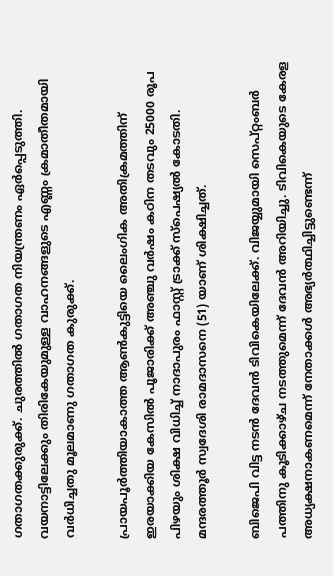ഗതാഗതക്കുരുക്ക്. ചുരത്തില്‍ ഗതാഗത നിയന്ത്രണം ഏര്‍പ്പെടുത്തി. വയനാട്ടിലേക്കും തിരികേയുമുള്ള വാഹനങ്ങളുടെ എണ്ണം ക്രമാതീതമായി വര്‍ധിച്ചതു മൂലമാണു ഗതാഗത കുരുക്ക്.

പ്രായപൂര്‍ത്തിയാകാത്ത ആണ്‍കുട്ടിയെ ലൈംഗിക അതിക്രമത്തിന് ഇരയാക്കിയ കേസില്‍ പൂജാരിക്ക് അഞ്ചു വര്‍ഷം കഠിന തടവും 25000 രൂപ പിഴയും ശിക്ഷ വിധിച്ച് നാദാപുരം ഫാസ്റ്റ് ട്രാക്ക് സ്‌പെഷ്യല്‍ കോടതി. മന്ദരത്തൂര്‍ സ്വദേശി രാമദാസനെ (51) യാണ് ശിക്ഷിച്ചത്.

ബിജെപി വിട്ട നടന്‍ ദേവന്‍ ടിവികെയിലേക്ക്. വിജയ്യുമായി സെപ്റ്റംബര്‍ പത്തിനു കൂടിക്കാഴ്ച നടത്തുമെന്ന് ദേവന്‍ അറിയിച്ചു. ടിവികെയുടെ കേരള അധ്യക്ഷനാകണമെന്ന് നേതാക്കള്‍ അഭ്യര്‍ത്ഥിച്ചിട്ടുണ്ടെന്ന്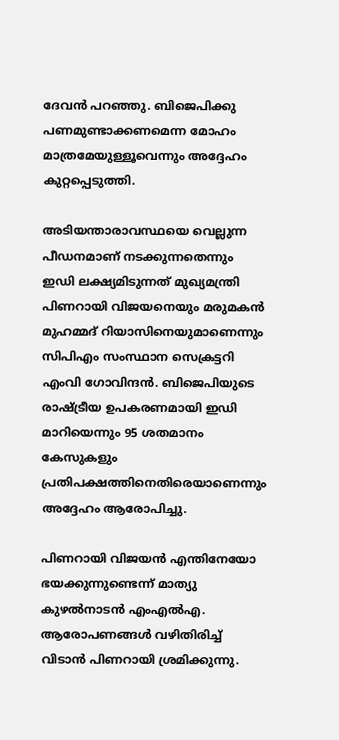ദേവന്‍ പറഞ്ഞു. ബിജെപിക്കു പണമുണ്ടാക്കണമെന്ന മോഹം മാത്രമേയുള്ളൂവെന്നും അദ്ദേഹം കുറ്റപ്പെടുത്തി.

അടിയന്താരാവസ്ഥയെ വെല്ലുന്ന പീഡനമാണ് നടക്കുന്നതെന്നും ഇഡി ലക്ഷ്യമിടുന്നത് മുഖ്യമന്ത്രി പിണറായി വിജയനെയും മരുമകന്‍ മുഹമ്മദ് റിയാസിനെയുമാണെന്നും സിപിഎം സംസ്ഥാന സെക്രട്ടറി എംവി ഗോവിന്ദന്‍. ബിജെപിയുടെ രാഷ്ട്രീയ ഉപകരണമായി ഇഡി മാറിയെന്നും 95 ശതമാനം കേസുകളും പ്രതിപക്ഷത്തിനെതിരെയാണെന്നും അദ്ദേഹം ആരോപിച്ചു.

പിണറായി വിജയന്‍ എന്തിനേയോ ഭയക്കുന്നുണ്ടെന്ന് മാത്യു കുഴല്‍നാടന്‍ എംഎല്‍എ. ആരോപണങ്ങള്‍ വഴിതിരിച്ച് വിടാന്‍ പിണറായി ശ്രമിക്കുന്നു.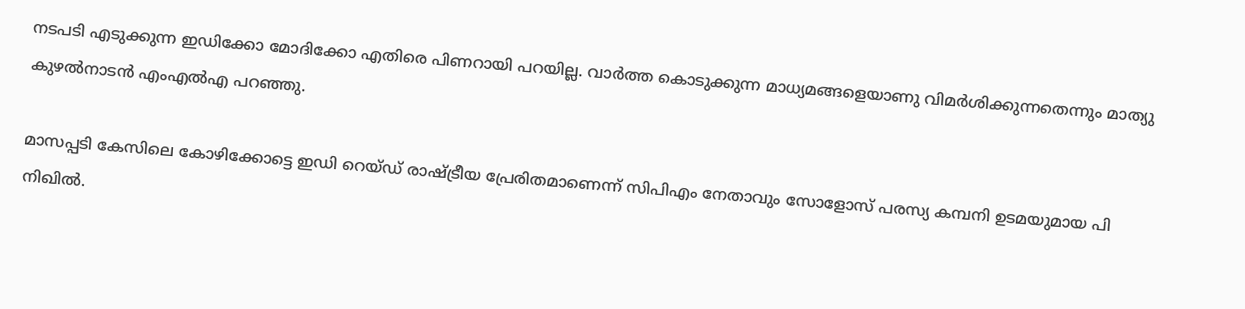നടപടി എടുക്കുന്ന ഇഡിക്കോ മോദിക്കോ എതിരെ പിണറായി പറയില്ല. വാര്‍ത്ത കൊടുക്കുന്ന മാധ്യമങ്ങളെയാണു വിമര്‍ശിക്കുന്നതെന്നും മാത്യു കുഴല്‍നാടന്‍ എംഎല്‍എ പറഞ്ഞു.

മാസപ്പടി കേസിലെ കോഴിക്കോട്ടെ ഇഡി റെയ്ഡ് രാഷ്ട്രീയ പ്രേരിതമാണെന്ന് സിപിഎം നേതാവും സോളോസ് പരസ്യ കമ്പനി ഉടമയുമായ പി നിഖില്‍.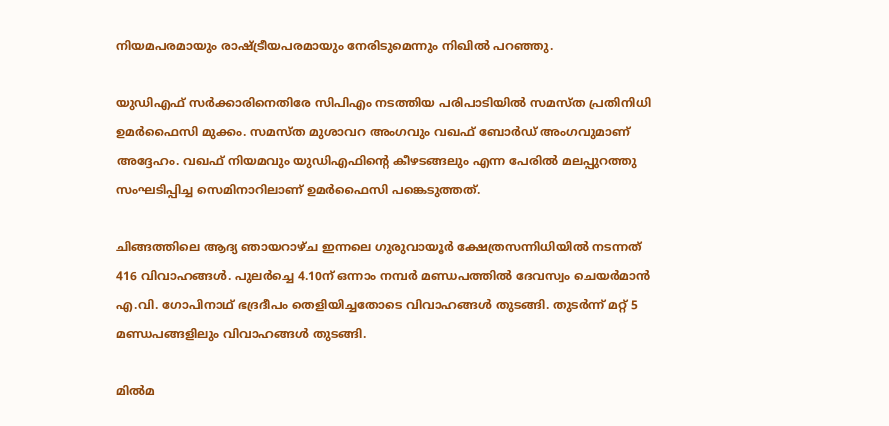നിയമപരമായും രാഷ്ട്രീയപരമായും നേരിടുമെന്നും നിഖില്‍ പറഞ്ഞു.

യുഡിഎഫ് സര്‍ക്കാരിനെതിരേ സിപിഎം നടത്തിയ പരിപാടിയില്‍ സമസ്ത പ്രതിനിധി ഉമര്‍ഫൈസി മുക്കം. സമസ്ത മുശാവറ അംഗവും വഖഫ് ബോര്‍ഡ് അംഗവുമാണ് അദ്ദേഹം. വഖഫ് നിയമവും യുഡിഎഫിന്റെ കീഴടങ്ങലും എന്ന പേരില്‍ മലപ്പുറത്തു സംഘടിപ്പിച്ച സെമിനാറിലാണ് ഉമര്‍ഫൈസി പങ്കെടുത്തത്.

ചിങ്ങത്തിലെ ആദ്യ ഞായറാഴ്ച ഇന്നലെ ഗുരുവായൂര്‍ ക്ഷേത്രസന്നിധിയില്‍ നടന്നത് 416 വിവാഹങ്ങള്‍. പുലര്‍ച്ചെ 4.10ന് ഒന്നാം നമ്പര്‍ മണ്ഡപത്തില്‍ ദേവസ്വം ചെയര്‍മാന്‍ എ.വി. ഗോപിനാഥ് ഭദ്രദീപം തെളിയിച്ചതോടെ വിവാഹങ്ങള്‍ തുടങ്ങി. തുടര്‍ന്ന് മറ്റ് 5 മണ്ഡപങ്ങളിലും വിവാഹങ്ങള്‍ തുടങ്ങി.

മില്‍മ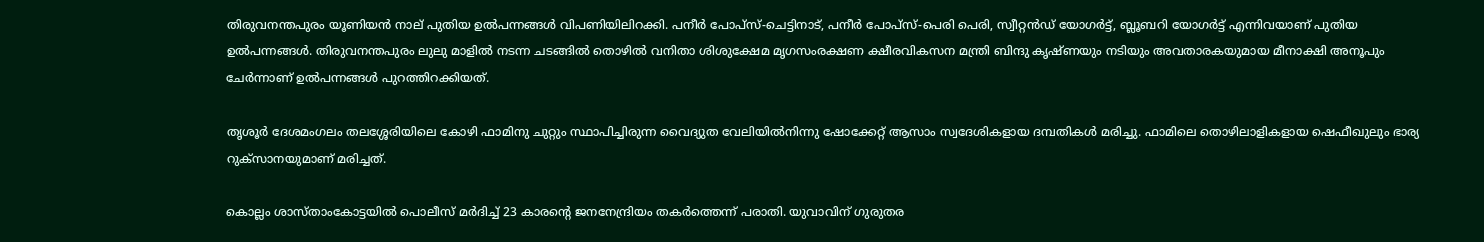തിരുവനന്തപുരം യൂണിയന്‍ നാല് പുതിയ ഉല്‍പന്നങ്ങള്‍ വിപണിയിലിറക്കി. പനീര്‍ പോപ്സ്-ചെട്ടിനാട്, പനീര്‍ പോപ്സ്-പെരി പെരി, സ്വീറ്റന്‍ഡ് യോഗര്‍ട്ട്, ബ്ലൂബറി യോഗര്‍ട്ട് എന്നിവയാണ് പുതിയ ഉല്‍പന്നങ്ങള്‍. തിരുവനന്തപുരം ലുലു മാളില്‍ നടന്ന ചടങ്ങില്‍ തൊഴില്‍ വനിതാ ശിശുക്ഷേമ മൃഗസംരക്ഷണ ക്ഷീരവികസന മന്ത്രി ബിന്ദു കൃഷ്ണയും നടിയും അവതാരകയുമായ മീനാക്ഷി അനൂപും ചേര്‍ന്നാണ് ഉല്‍പന്നങ്ങള്‍ പുറത്തിറക്കിയത്.

തൃശൂര്‍ ദേശമംഗലം തലശ്ശേരിയിലെ കോഴി ഫാമിനു ചുറ്റും സ്ഥാപിച്ചിരുന്ന വൈദ്യുത വേലിയില്‍നിന്നു ഷോക്കേറ്റ് ആസാം സ്വദേശികളായ ദമ്പതികള്‍ മരിച്ചു. ഫാമിലെ തൊഴിലാളികളായ ഷെഫീഖുലും ഭാര്യ റുക്സാനയുമാണ് മരിച്ചത്.

കൊല്ലം ശാസ്താംകോട്ടയില്‍ പൊലീസ് മര്‍ദിച്ച് 23 കാരന്റെ ജനനേന്ദ്രിയം തകര്‍ത്തെന്ന് പരാതി. യുവാവിന് ഗുരുതര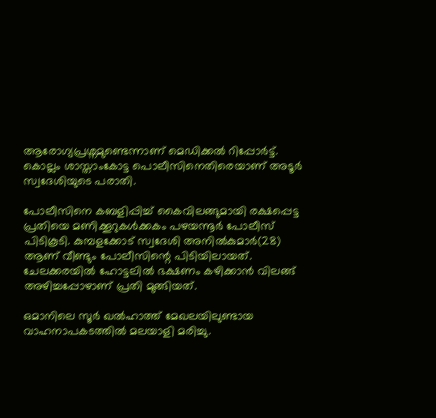ആരോഗ്യപ്രശ്നമുണ്ടെന്നാണ് മെഡിക്കല്‍ റിപ്പോര്‍ട്ട്. കൊല്ലം ശാസ്താംകോട്ട പൊലീസിനെതിരെയാണ് അടൂര്‍ സ്വദേശിയുടെ പരാതി.

പോലീസിനെ കബളിപ്പിച്ച് കൈവിലങ്ങുമായി രക്ഷപ്പെട്ട പ്രതിയെ മണിക്കൂറുകള്‍ക്കകം പഴയന്നൂര്‍ പോലീസ് പിടികൂടി. കുമ്പളക്കോട് സ്വദേശി അനില്‍കുമാര്‍(28) ആണ് വീണ്ടും പോലീസിന്റെ പിടിയിലായത്. ചേലക്കരയില്‍ ഹോട്ടലില്‍ ഭക്ഷണം കഴിക്കാന്‍ വിലങ്ങ് അഴിച്ചപ്പോഴാണ് പ്രതി മുങ്ങിയത്.

ഒമാനിലെ സൂര്‍ ഖല്‍ഹാത്ത് മേഖലയിലുണ്ടായ വാഹനാപകടത്തില്‍ മലയാളി മരിച്ചു.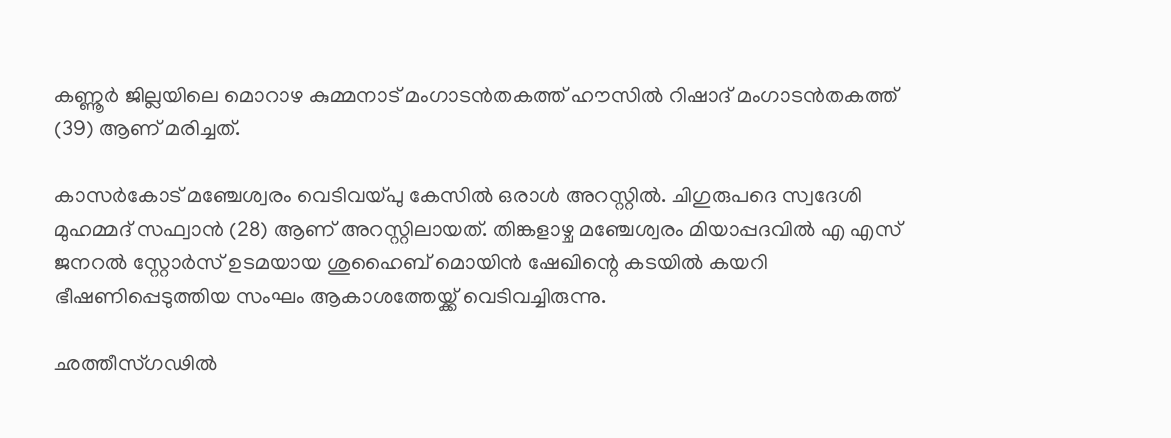കണ്ണൂര്‍ ജില്ലയിലെ മൊറാഴ കുമ്മനാട് മംഗാടന്‍തകത്ത് ഹൗസില്‍ റിഷാദ് മംഗാടന്‍തകത്ത് (39) ആണ് മരിച്ചത്.

കാസര്‍കോട് മഞ്ചേശ്വരം വെടിവയ്പു കേസില്‍ ഒരാള്‍ അറസ്റ്റില്‍. ചിഗുരുപദെ സ്വദേശി മുഹമ്മദ് സഫ്വാന്‍ (28) ആണ് അറസ്റ്റിലായത്. തിങ്കളാഴ്ച മഞ്ചേശ്വരം മിയാപ്പദവില്‍ എ എസ് ജനറല്‍ സ്റ്റോര്‍സ് ഉടമയായ ശുഹൈബ് മൊയിന്‍ ഷേഖിന്റെ കടയില്‍ കയറി ഭീഷണിപ്പെടുത്തിയ സംഘം ആകാശത്തേയ്ക്ക് വെടിവച്ചിരുന്നു.

ഛത്തീസ്ഗഢില്‍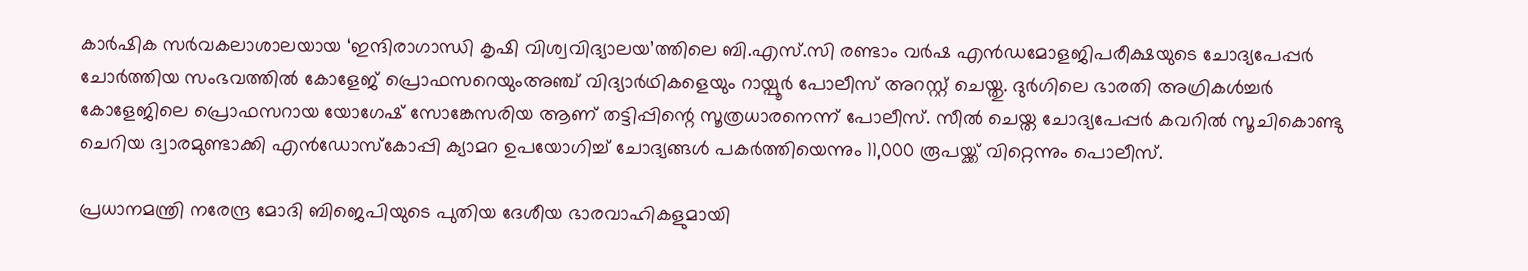കാര്‍ഷിക സര്‍വകലാശാലയായ ‘ഇന്ദിരാഗാന്ധി കൃഷി വിശ്വവിദ്യാലയ’ത്തിലെ ബി.എസ്.സി രണ്ടാം വര്‍ഷ എന്‍ഡമോളജിപരീക്ഷയുടെ ചോദ്യപേപ്പര്‍ ചോര്‍ത്തിയ സംഭവത്തില്‍ കോളേജ് പ്രൊഫസറെയുംഅഞ്ച് വിദ്യാര്‍ഥികളെയും റായ്പൂര്‍ പോലീസ് അറസ്റ്റ് ചെയ്തു. ദുര്‍ഗിലെ ഭാരതി അഗ്രികള്‍ച്ചര്‍ കോളേജിലെ പ്രൊഫസറായ യോഗേഷ് സോങ്കേസരിയ ആണ് തട്ടിപ്പിന്റെ സൂത്രധാരനെന്ന് പോലീസ്. സീല്‍ ചെയ്ത ചോദ്യപേപ്പര്‍ കവറില്‍ സൂചികൊണ്ടു ചെറിയ ദ്വാരമുണ്ടാക്കി എന്‍ഡോസ്‌കോപ്പി ക്യാമറ ഉപയോഗിച്ച് ചോദ്യങ്ങള്‍ പകര്‍ത്തിയെന്നും 11,000 രൂപയ്ക്ക് വിറ്റെന്നും പൊലീസ്.

പ്രധാനമന്ത്രി നരേന്ദ്ര മോദി ബിജെപിയുടെ പുതിയ ദേശീയ ഭാരവാഹികളുമായി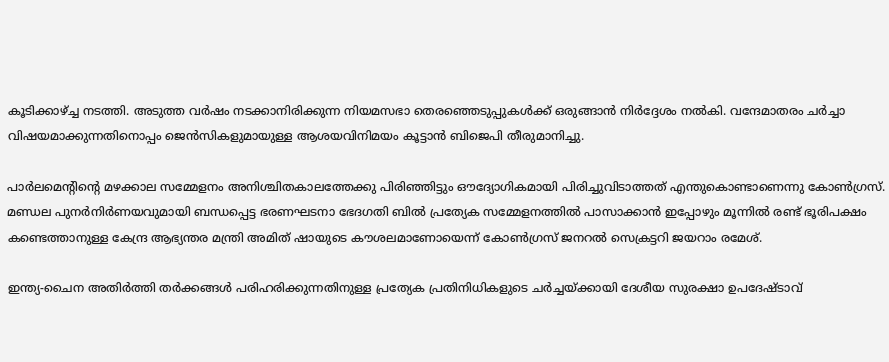കൂടിക്കാഴ്ച്ച നടത്തി. അടുത്ത വര്‍ഷം നടക്കാനിരിക്കുന്ന നിയമസഭാ തെരഞ്ഞെടുപ്പുകള്‍ക്ക് ഒരുങ്ങാന്‍ നിര്‍ദ്ദേശം നല്‍കി. വന്ദേമാതരം ചര്‍ച്ചാ വിഷയമാക്കുന്നതിനൊപ്പം ജെന്‍സികളുമായുള്ള ആശയവിനിമയം കൂട്ടാന്‍ ബിജെപി തീരുമാനിച്ചു.

പാര്‍ലമെന്റിന്റെ മഴക്കാല സമ്മേളനം അനിശ്ചിതകാലത്തേക്കു പിരിഞ്ഞിട്ടും ഔദ്യോഗികമായി പിരിച്ചുവിടാത്തത് എന്തുകൊണ്ടാണെന്നു കോണ്‍ഗ്രസ്. മണ്ഡല പുനര്‍നിര്‍ണയവുമായി ബന്ധപ്പെട്ട ഭരണഘടനാ ഭേദഗതി ബില്‍ പ്രത്യേക സമ്മേളനത്തില്‍ പാസാക്കാന്‍ ഇപ്പോഴും മൂന്നില്‍ രണ്ട് ഭൂരിപക്ഷം കണ്ടെത്താനുള്ള കേന്ദ്ര ആഭ്യന്തര മന്ത്രി അമിത് ഷായുടെ കൗശലമാണോയെന്ന് കോണ്‍ഗ്രസ് ജനറല്‍ സെക്രട്ടറി ജയറാം രമേശ്.

ഇന്ത്യ-ചൈന അതിര്‍ത്തി തര്‍ക്കങ്ങള്‍ പരിഹരിക്കുന്നതിനുള്ള പ്രത്യേക പ്രതിനിധികളുടെ ചര്‍ച്ചയ്ക്കായി ദേശീയ സുരക്ഷാ ഉപദേഷ്ടാവ്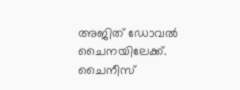അജിത് ഡോവല്‍ ചൈനയിലേക്ക്. ചൈനീസ്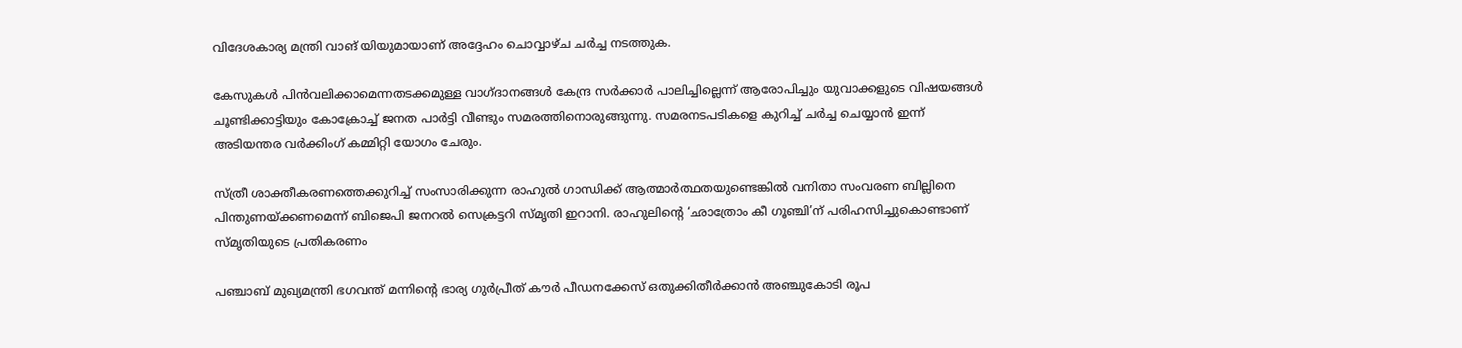വിദേശകാര്യ മന്ത്രി വാങ് യിയുമായാണ് അദ്ദേഹം ചൊവ്വാഴ്ച ചര്‍ച്ച നടത്തുക.

കേസുകള്‍ പിന്‍വലിക്കാമെന്നതടക്കമുള്ള വാഗ്ദാനങ്ങള്‍ കേന്ദ്ര സര്‍ക്കാര്‍ പാലിച്ചില്ലെന്ന് ആരോപിച്ചും യുവാക്കളുടെ വിഷയങ്ങള്‍ ചൂണ്ടിക്കാട്ടിയും കോക്രോച്ച് ജനത പാര്‍ട്ടി വീണ്ടും സമരത്തിനൊരുങ്ങുന്നു. സമരനടപടികളെ കുറിച്ച് ചര്‍ച്ച ചെയ്യാന്‍ ഇന്ന് അടിയന്തര വര്‍ക്കിംഗ് കമ്മിറ്റി യോഗം ചേരും.

സ്ത്രീ ശാക്തീകരണത്തെക്കുറിച്ച് സംസാരിക്കുന്ന രാഹുല്‍ ഗാന്ധിക്ക് ആത്മാര്‍ത്ഥതയുണ്ടെങ്കില്‍ വനിതാ സംവരണ ബില്ലിനെ പിന്തുണയ്ക്കണമെന്ന് ബിജെപി ജനറല്‍ സെക്രട്ടറി സ്മൃതി ഇറാനി. രാഹുലിന്റെ ‘ഛാത്രോം കീ ഗൂഞ്ചി’ന് പരിഹസിച്ചുകൊണ്ടാണ് സ്മൃതിയുടെ പ്രതികരണം

പഞ്ചാബ് മുഖ്യമന്ത്രി ഭഗവന്ത് മന്നിന്റെ ഭാര്യ ഗുര്‍പ്രീത് കൗര്‍ പീഡനക്കേസ് ഒതുക്കിതീര്‍ക്കാന്‍ അഞ്ചുകോടി രൂപ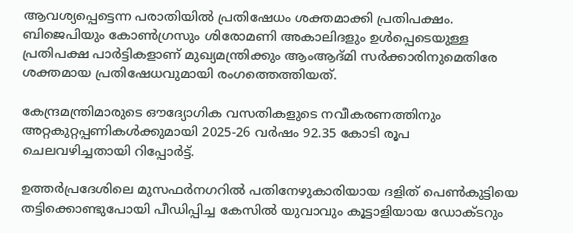ആവശ്യപ്പെട്ടെന്ന പരാതിയില്‍ പ്രതിഷേധം ശക്തമാക്കി പ്രതിപക്ഷം. ബിജെപിയും കോണ്‍ഗ്രസും ശിരോമണി അകാലിദളും ഉള്‍പ്പെടെയുള്ള പ്രതിപക്ഷ പാര്‍ട്ടികളാണ് മുഖ്യമന്ത്രിക്കും ആംആദ്മി സര്‍ക്കാരിനുമെതിരേ ശക്തമായ പ്രതിഷേധവുമായി രംഗത്തെത്തിയത്.

കേന്ദ്രമന്ത്രിമാരുടെ ഔദ്യോഗിക വസതികളുടെ നവീകരണത്തിനും അറ്റകുറ്റപ്പണികള്‍ക്കുമായി 2025-26 വര്‍ഷം 92.35 കോടി രൂപ ചെലവഴിച്ചതായി റിപ്പോര്‍ട്ട്.

ഉത്തര്‍പ്രദേശിലെ മുസഫര്‍നഗറില്‍ പതിനേഴുകാരിയായ ദളിത് പെണ്‍കുട്ടിയെ തട്ടിക്കൊണ്ടുപോയി പീഡിപ്പിച്ച കേസില്‍ യുവാവും കൂട്ടാളിയായ ഡോക്ടറും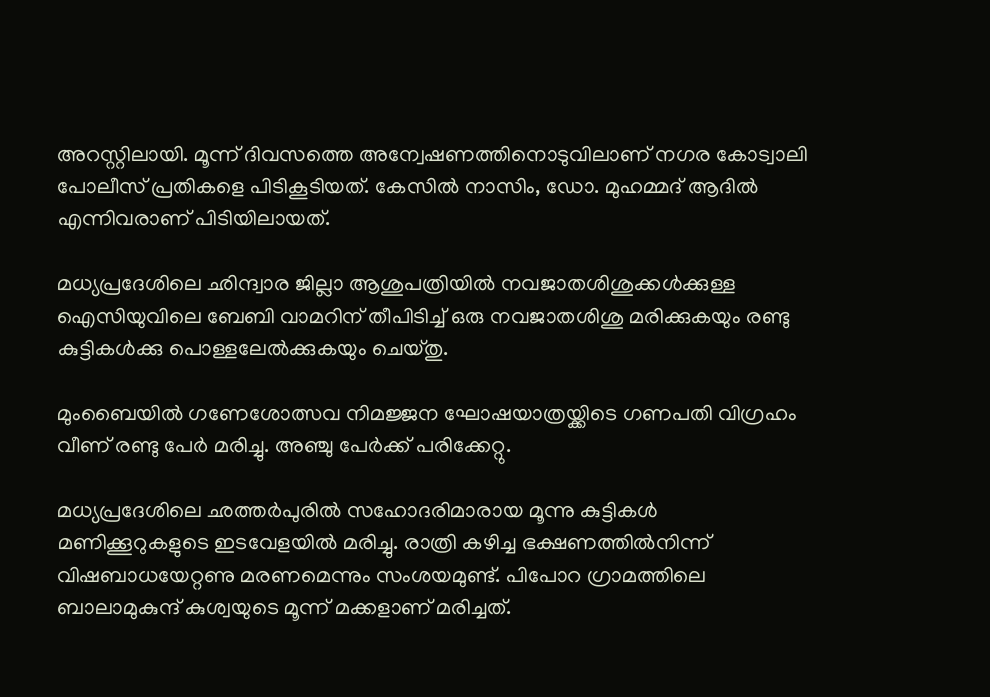അറസ്റ്റിലായി. മൂന്ന് ദിവസത്തെ അന്വേഷണത്തിനൊടുവിലാണ് നഗര കോട്വാലി പോലീസ് പ്രതികളെ പിടികൂടിയത്. കേസില്‍ നാസിം, ഡോ. മുഹമ്മദ് ആദില്‍ എന്നിവരാണ് പിടിയിലായത്.

മധ്യപ്രദേശിലെ ഛിന്ദ്വാര ജില്ലാ ആശുപത്രിയില്‍ നവജാതശിശുക്കള്‍ക്കുള്ള ഐസിയുവിലെ ബേബി വാമറിന് തീപിടിച്ച് ഒരു നവജാതശിശു മരിക്കുകയും രണ്ടു കുട്ടികള്‍ക്കു പൊള്ളലേല്‍ക്കുകയും ചെയ്തു.

മുംബൈയില്‍ ഗണേശോത്സവ നിമജ്ജന ഘോഷയാത്രയ്ക്കിടെ ഗണപതി വിഗ്രഹം വീണ് രണ്ടു പേര്‍ മരിച്ചു. അഞ്ചു പേര്‍ക്ക് പരിക്കേറ്റു.

മധ്യപ്രദേശിലെ ഛത്തര്‍പുരില്‍ സഹോദരിമാരായ മൂന്നു കുട്ടികള്‍ മണിക്കൂറുകളുടെ ഇടവേളയില്‍ മരിച്ചു. രാത്രി കഴിച്ച ഭക്ഷണത്തില്‍നിന്ന് വിഷബാധയേറ്റണു മരണമെന്നും സംശയമുണ്ട്. പിപോറ ഗ്രാമത്തിലെ ബാലാമുകുന്ദ് കുശ്വയുടെ മൂന്ന് മക്കളാണ് മരിച്ചത്.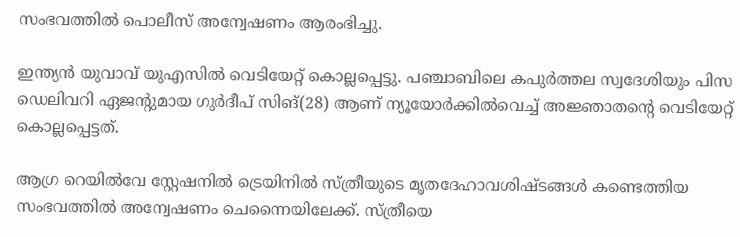സംഭവത്തില്‍ പൊലീസ് അന്വേഷണം ആരംഭിച്ചു.

ഇന്ത്യന്‍ യുവാവ് യുഎസില്‍ വെടിയേറ്റ് കൊല്ലപ്പെട്ടു. പഞ്ചാബിലെ കപുര്‍ത്തല സ്വദേശിയും പിസ ഡെലിവറി ഏജന്റുമായ ഗുര്‍ദീപ് സിങ്(28) ആണ് ന്യൂയോര്‍ക്കില്‍വെച്ച് അജ്ഞാതന്റെ വെടിയേറ്റ് കൊല്ലപ്പെട്ടത്.

ആഗ്ര റെയില്‍വേ സ്റ്റേഷനില്‍ ട്രെയിനില്‍ സ്ത്രീയുടെ മൃതദേഹാവശിഷ്ടങ്ങള്‍ കണ്ടെത്തിയ സംഭവത്തില്‍ അന്വേഷണം ചെന്നൈയിലേക്ക്. സ്ത്രീയെ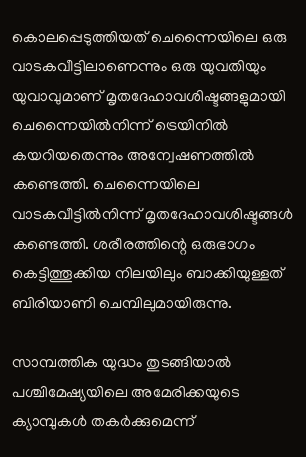കൊലപ്പെടുത്തിയത് ചെന്നൈയിലെ ഒരു വാടകവീട്ടിലാണെന്നും ഒരു യുവതിയും യുവാവുമാണ് മൃതദേഹാവശിഷ്ടങ്ങളുമായി ചെന്നൈയില്‍നിന്ന് ട്രെയിനില്‍ കയറിയതെന്നും അന്വേഷണത്തില്‍ കണ്ടെത്തി. ചെന്നൈയിലെ വാടകവീട്ടില്‍നിന്ന് മൃതദേഹാവശിഷ്ടങ്ങള്‍ കണ്ടെത്തി. ശരീരത്തിന്റെ ഒരുഭാഗം കെട്ടിത്തൂക്കിയ നിലയിലും ബാക്കിയുള്ളത് ബിരിയാണി ചെമ്പിലുമായിരുന്നു.

സാമ്പത്തിക യുദ്ധം തുടങ്ങിയാല്‍ പശ്ചിമേഷ്യയിലെ അമേരിക്കയുടെ ക്യാമ്പുകള്‍ തകര്‍ക്കുമെന്ന്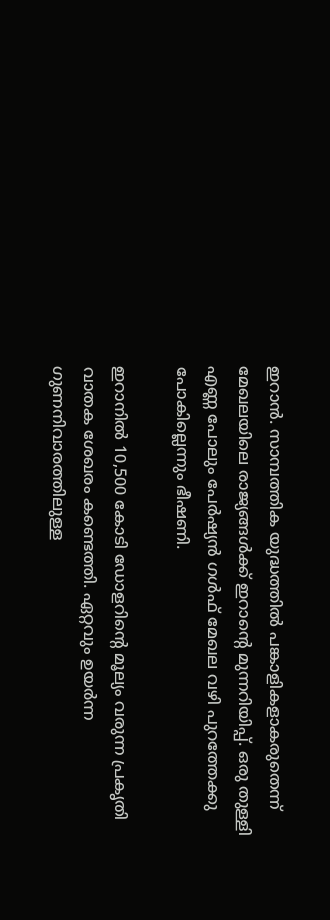ഇറാന്‍. സാമ്പത്തിക യുദ്ധത്തില്‍ പങ്കാളികളാകരുതെന്ന് മേഖലയിലെ രാജ്യങ്ങള്‍ക്ക് ഇറാന്റെ മുന്നറിയിപ്പ്. ഒരു തുള്ളി എണ്ണ പോലും പേര്‍ഷ്യന്‍ ഗള്‍ഫ് മേഖല വഴി പുറത്തേക്കു പോകില്ലെന്നും ഭീഷണി.

ഇറാനില്‍ 10,500 കോടി ഡോളറിന്റെ മൂല്യം വരുന്ന പ്രകൃതി വാതക ശേഖരം കണ്ടെത്തി. ഏറ്റവും ഉയര്‍ന്ന ഗുണനിവാരത്തിലുള്ള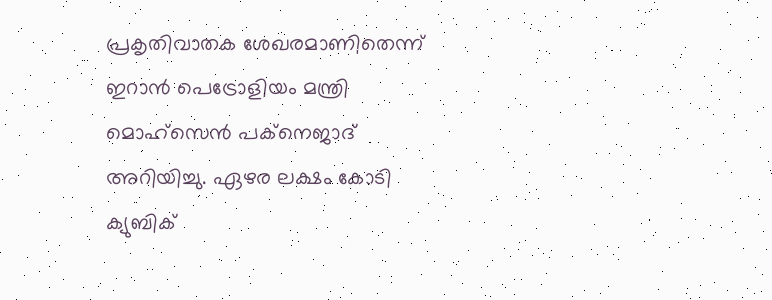പ്രകൃതിവാതക ശേഖരമാണിതെന്ന് ഇറാന്‍ പെട്രോളിയം മന്ത്രി മൊഹ്സെന്‍ പക്നെജാദ് അറിയിച്ചു. ഏഴര ലക്ഷം കോടി ക്യുബിക്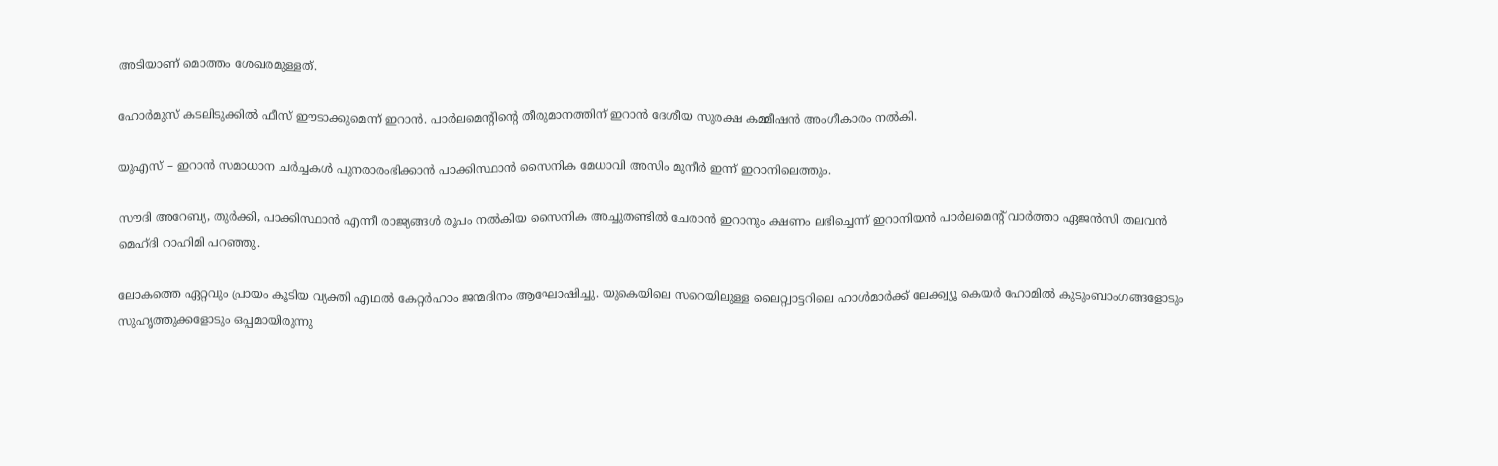അടിയാണ് മൊത്തം ശേഖരമുള്ളത്.

ഹോര്‍മുസ് കടലിടുക്കില്‍ ഫീസ് ഈടാക്കുമെന്ന് ഇറാന്‍. പാര്‍ലമെന്റിന്റെ തീരുമാനത്തിന് ഇറാന്‍ ദേശീയ സുരക്ഷ കമ്മീഷന്‍ അംഗീകാരം നല്‍കി.

യുഎസ് – ഇറാന്‍ സമാധാന ചര്‍ച്ചകള്‍ പുനരാരംഭിക്കാന്‍ പാക്കിസ്ഥാന്‍ സൈനിക മേധാവി അസിം മുനീര്‍ ഇന്ന് ഇറാനിലെത്തും.

സൗദി അറേബ്യ, തുര്‍ക്കി, പാക്കിസ്ഥാന്‍ എന്നീ രാജ്യങ്ങള്‍ രൂപം നല്‍കിയ സൈനിക അച്ചുതണ്ടില്‍ ചേരാന്‍ ഇറാനും ക്ഷണം ലഭിച്ചെന്ന് ഇറാനിയന്‍ പാര്‍ലമെന്റ് വാര്‍ത്താ ഏജന്‍സി തലവന്‍ മെഹ്ദി റാഹിമി പറഞ്ഞു.

ലോകത്തെ ഏറ്റവും പ്രായം കൂടിയ വ്യക്തി എഥല്‍ കേറ്റര്‍ഹാം ജന്മദിനം ആഘോഷിച്ചു. യുകെയിലെ സറെയിലുള്ള ലൈറ്റ്വാട്ടറിലെ ഹാള്‍മാര്‍ക്ക് ലേക്ക്വ്യൂ കെയര്‍ ഹോമില്‍ കുടുംബാംഗങ്ങളോടും സുഹൃത്തുക്കളോടും ഒപ്പമായിരുന്നു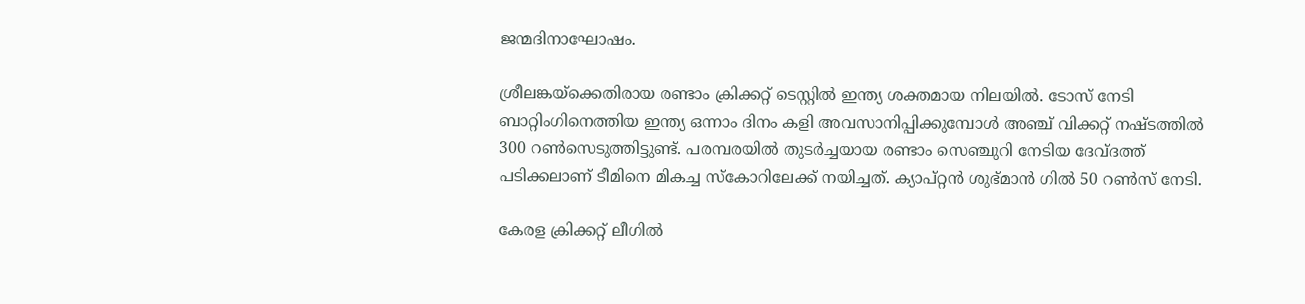ജന്മദിനാഘോഷം.

ശ്രീലങ്കയ്ക്കെതിരായ രണ്ടാം ക്രിക്കറ്റ് ടെസ്റ്റില്‍ ഇന്ത്യ ശക്തമായ നിലയില്‍. ടോസ് നേടി ബാറ്റിംഗിനെത്തിയ ഇന്ത്യ ഒന്നാം ദിനം കളി അവസാനിപ്പിക്കുമ്പോള്‍ അഞ്ച് വിക്കറ്റ് നഷ്ടത്തില്‍ 300 റണ്‍സെടുത്തിട്ടുണ്ട്. പരമ്പരയില്‍ തുടര്‍ച്ചയായ രണ്ടാം സെഞ്ചുറി നേടിയ ദേവ്ദത്ത് പടിക്കലാണ് ടീമിനെ മികച്ച സ്‌കോറിലേക്ക് നയിച്ചത്. ക്യാപ്റ്റന്‍ ശുഭ്മാന്‍ ഗില്‍ 50 റണ്‍സ് നേടി.

കേരള ക്രിക്കറ്റ് ലീഗില്‍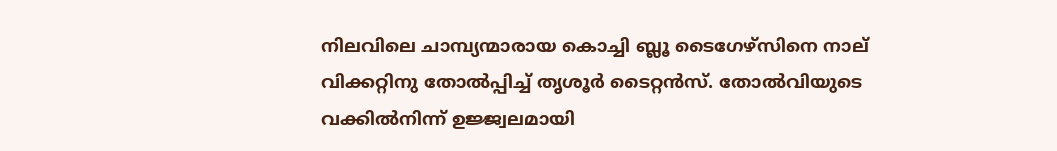നിലവിലെ ചാമ്പ്യന്മാരായ കൊച്ചി ബ്ലൂ ടൈഗേഴ്‌സിനെ നാല് വിക്കറ്റിനു തോല്‍പ്പിച്ച് തൃശൂര്‍ ടൈറ്റന്‍സ്. തോല്‍വിയുടെ വക്കില്‍നിന്ന് ഉജ്ജ്വലമായി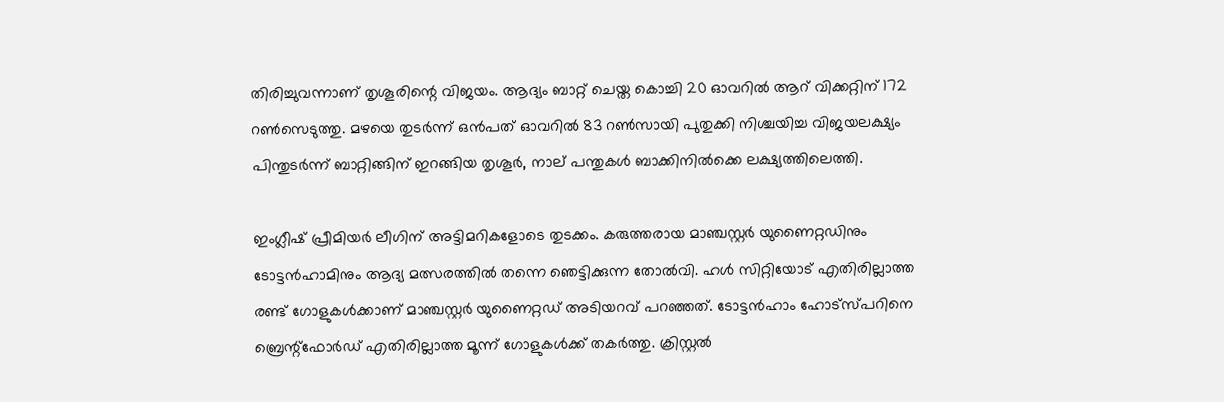തിരിച്ചുവന്നാണ് തൃശൂരിന്റെ വിജയം. ആദ്യം ബാറ്റ് ചെയ്ത കൊച്ചി 20 ഓവറില്‍ ആറ് വിക്കറ്റിന് 172 റണ്‍സെടുത്തു. മഴയെ തുടര്‍ന്ന് ഒന്‍പത് ഓവറില്‍ 83 റണ്‍സായി പുതുക്കി നിശ്ചയിച്ച വിജയലക്ഷ്യം പിന്തുടര്‍ന്ന് ബാറ്റിങ്ങിന് ഇറങ്ങിയ തൃശൂര്‍, നാല് പന്തുകള്‍ ബാക്കിനില്‍ക്കെ ലക്ഷ്യത്തിലെത്തി.

ഇംഗ്ലീഷ് പ്രീമിയര്‍ ലീഗിന് അട്ടിമറികളോടെ തുടക്കം. കരുത്തരായ മാഞ്ചസ്റ്റര്‍ യുണൈറ്റഡിനും ടോട്ടന്‍ഹാമിനും ആദ്യ മത്സരത്തില്‍ തന്നെ ഞെട്ടിക്കുന്ന തോല്‍വി. ഹള്‍ സിറ്റിയോട് എതിരില്ലാത്ത രണ്ട് ഗോളുകള്‍ക്കാണ് മാഞ്ചസ്റ്റര്‍ യുണൈറ്റഡ് അടിയറവ് പറഞ്ഞത്. ടോട്ടന്‍ഹാം ഹോട്സ്പറിനെ ബ്രെന്റ്ഫോര്‍ഡ് എതിരില്ലാത്ത മൂന്ന് ഗോളുകള്‍ക്ക് തകര്‍ത്തു. ക്രിസ്റ്റല്‍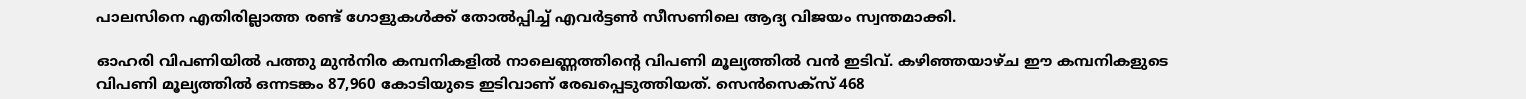പാലസിനെ എതിരില്ലാത്ത രണ്ട് ഗോളുകള്‍ക്ക് തോല്‍പ്പിച്ച് എവര്‍ട്ടണ്‍ സീസണിലെ ആദ്യ വിജയം സ്വന്തമാക്കി.

ഓഹരി വിപണിയില്‍ പത്തു മുന്‍നിര കമ്പനികളില്‍ നാലെണ്ണത്തിന്റെ വിപണി മൂല്യത്തില്‍ വന്‍ ഇടിവ്. കഴിഞ്ഞയാഴ്ച ഈ കമ്പനികളുടെ വിപണി മൂല്യത്തില്‍ ഒന്നടങ്കം 87,960 കോടിയുടെ ഇടിവാണ് രേഖപ്പെടുത്തിയത്. സെന്‍സെക്‌സ് 468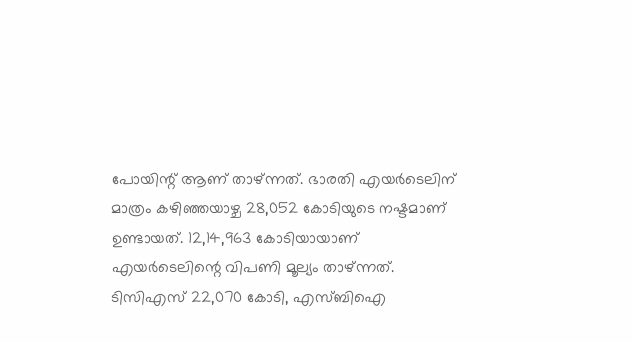പോയിന്റ് ആണ് താഴ്ന്നത്. ഭാരതി എയര്‍ടെലിന് മാത്രം കഴിഞ്ഞയാഴ്ച 28,052 കോടിയുടെ നഷ്ടമാണ് ഉണ്ടായത്. 12,14,963 കോടിയായാണ് എയര്‍ടെലിന്റെ വിപണി മൂല്യം താഴ്ന്നത്. ടിസിഎസ് 22,070 കോടി, എസ്ബിഐ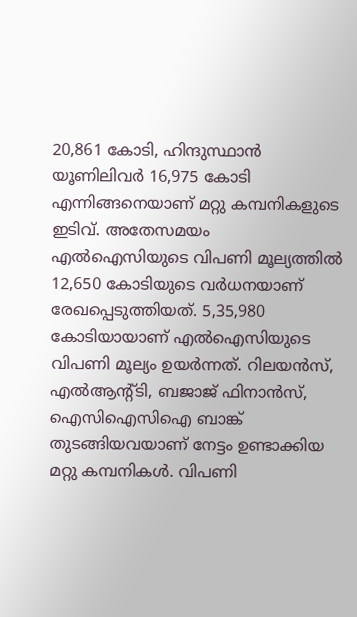20,861 കോടി, ഹിന്ദുസ്ഥാന്‍ യൂണിലിവര്‍ 16,975 കോടി എന്നിങ്ങനെയാണ് മറ്റു കമ്പനികളുടെ ഇടിവ്. അതേസമയം എല്‍ഐസിയുടെ വിപണി മൂല്യത്തില്‍ 12,650 കോടിയുടെ വര്‍ധനയാണ് രേഖപ്പെടുത്തിയത്. 5,35,980 കോടിയായാണ് എല്‍ഐസിയുടെ വിപണി മൂല്യം ഉയര്‍ന്നത്. റിലയന്‍സ്, എല്‍ആന്റ്ടി, ബജാജ് ഫിനാന്‍സ്, ഐസിഐസിഐ ബാങ്ക് തുടങ്ങിയവയാണ് നേട്ടം ഉണ്ടാക്കിയ മറ്റു കമ്പനികള്‍. വിപണി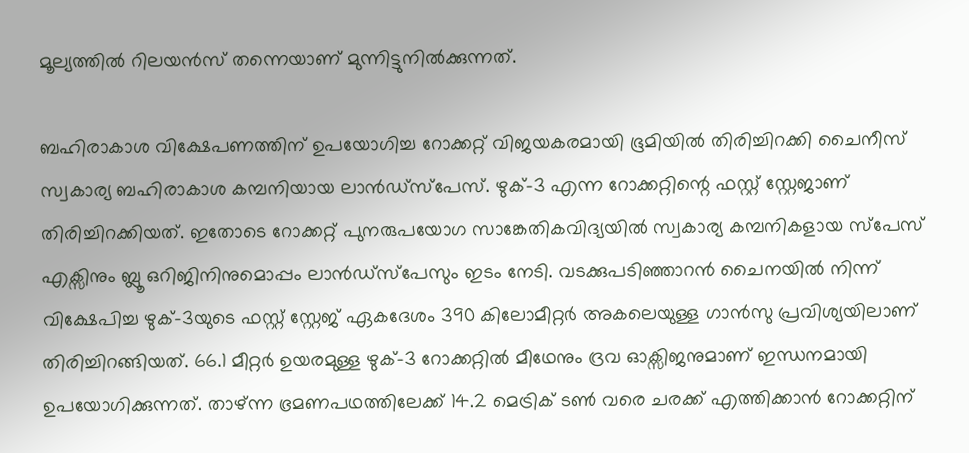മൂല്യത്തില്‍ റിലയന്‍സ് തന്നെയാണ് മുന്നിട്ടുനില്‍ക്കുന്നത്.

ബഹിരാകാശ വിക്ഷേപണത്തിന് ഉപയോഗിച്ച റോക്കറ്റ് വിജയകരമായി ഭൂമിയില്‍ തിരിച്ചിറക്കി ചൈനീസ് സ്വകാര്യ ബഹിരാകാശ കമ്പനിയായ ലാന്‍ഡ്‌സ്‌പേസ്. ഴുക്-3 എന്ന റോക്കറ്റിന്റെ ഫസ്റ്റ് സ്റ്റേജാണ് തിരിച്ചിറക്കിയത്. ഇതോടെ റോക്കറ്റ് പുനരുപയോഗ സാങ്കേതികവിദ്യയില്‍ സ്വകാര്യ കമ്പനികളായ സ്പേസ് എക്സിനും ബ്ലൂ ഒറിജിനിനുമൊപ്പം ലാന്‍ഡ്‌സ്‌പേസും ഇടം നേടി. വടക്കുപടിഞ്ഞാറന്‍ ചൈനയില്‍ നിന്ന് വിക്ഷേപിച്ച ഴുക്-3യുടെ ഫസ്റ്റ് സ്റ്റേജ് ഏകദേശം 390 കിലോമീറ്റര്‍ അകലെയുള്ള ഗാന്‍സു പ്രവിശ്യയിലാണ് തിരിച്ചിറങ്ങിയത്. 66.1 മീറ്റര്‍ ഉയരമുള്ള ഴുക്-3 റോക്കറ്റില്‍ മീഥേനും ദ്രവ ഓക്സിജനുമാണ് ഇന്ധനമായി ഉപയോഗിക്കുന്നത്. താഴ്ന്ന ഭ്രമണപഥത്തിലേക്ക് 14.2 മെട്രിക് ടണ്‍ വരെ ചരക്ക് എത്തിക്കാന്‍ റോക്കറ്റിന്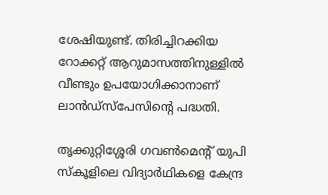ശേഷിയുണ്ട്. തിരിച്ചിറക്കിയ റോക്കറ്റ് ആറുമാസത്തിനുള്ളില്‍ വീണ്ടും ഉപയോഗിക്കാനാണ് ലാന്‍ഡ്‌സ്‌പേസിന്റെ പദ്ധതി.

തൃക്കുറ്റിശ്ശേരി ഗവണ്‍മെന്റ് യുപി സ്‌കൂളിലെ വിദ്യാര്‍ഥികളെ കേന്ദ്ര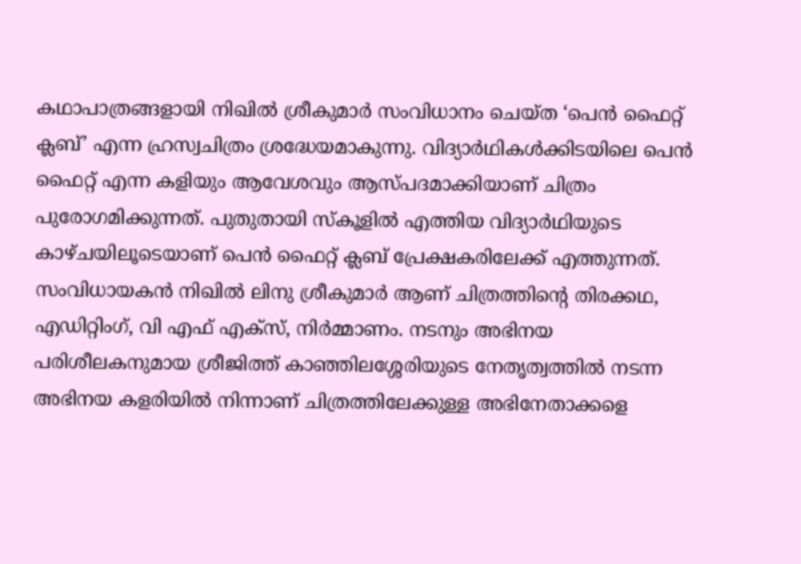കഥാപാത്രങ്ങളായി നിഖില്‍ ശ്രീകുമാര്‍ സംവിധാനം ചെയ്ത ‘പെന്‍ ഫൈറ്റ് ക്ലബ്’ എന്ന ഹ്രസ്വചിത്രം ശ്രദ്ധേയമാകുന്നു. വിദ്യാര്‍ഥികള്‍ക്കിടയിലെ പെന്‍ ഫൈറ്റ് എന്ന കളിയും ആവേശവും ആസ്പദമാക്കിയാണ് ചിത്രം പുരോഗമിക്കുന്നത്. പുതുതായി സ്‌കൂളില്‍ എത്തിയ വിദ്യാര്‍ഥിയുടെ കാഴ്ചയിലൂടെയാണ് പെന്‍ ഫൈറ്റ് ക്ലബ് പ്രേക്ഷകരിലേക്ക് എത്തുന്നത്. സംവിധായകന്‍ നിഖില്‍ ലിനു ശ്രീകുമാര്‍ ആണ് ചിത്രത്തിന്റെ തിരക്കഥ, എഡിറ്റിംഗ്, വി എഫ് എക്‌സ്, നിര്‍മ്മാണം. നടനും അഭിനയ പരിശീലകനുമായ ശ്രീജിത്ത് കാഞ്ഞിലശ്ശേരിയുടെ നേതൃത്വത്തില്‍ നടന്ന അഭിനയ കളരിയില്‍ നിന്നാണ് ചിത്രത്തിലേക്കുള്ള അഭിനേതാക്കളെ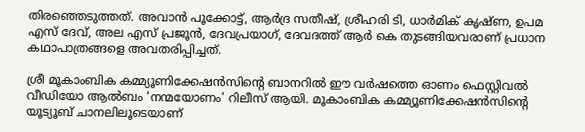തിരഞ്ഞെടുത്തത്. അവാന്‍ പൂക്കോട്ട്, ആര്‍ദ്ര സതീഷ്, ശ്രീഹരി ടി, ധാര്‍മിക് കൃഷ്ണ, ഉപമ എസ് ദേവ്, അല എസ് പ്രജൂന്‍, ദേവപ്രയാഗ്, ദേവദത്ത് ആര്‍ കെ തുടങ്ങിയവരാണ് പ്രധാന കഥാപാത്രങ്ങളെ അവതരിപ്പിച്ചത്.

ശ്രീ മൂകാംബിക കമ്മ്യൂണിക്കേഷന്‍സിന്റെ ബാനറില്‍ ഈ വര്‍ഷത്തെ ഓണം ഫെസ്റ്റിവല്‍ വീഡിയോ ആല്‍ബം ‘നന്മയോണം’ റിലീസ് ആയി. മൂകാംബിക കമ്മ്യൂണിക്കേഷന്‍സിന്റെ യൂട്യൂബ് ചാനലിലൂടെയാണ്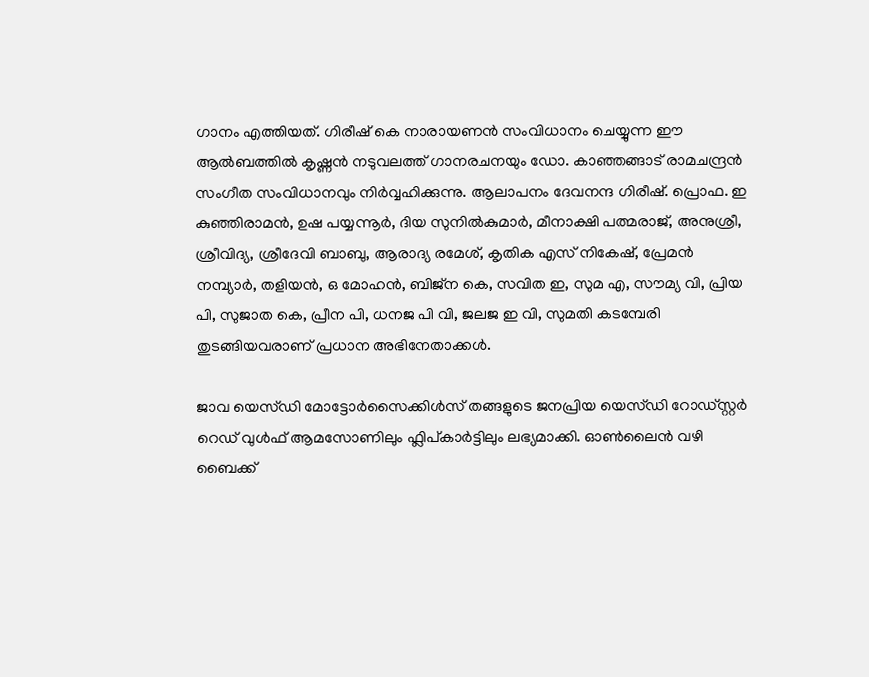ഗാനം എത്തിയത്. ഗിരീഷ് കെ നാരായണന്‍ സംവിധാനം ചെയ്യുന്ന ഈ ആല്‍ബത്തില്‍ കൃഷ്ണന്‍ നടുവലത്ത് ഗാനരചനയും ഡോ. കാഞ്ഞങ്ങാട് രാമചന്ദ്രന്‍ സംഗീത സംവിധാനവും നിര്‍വ്വഹിക്കുന്നു. ആലാപനം ദേവനന്ദ ഗിരീഷ്. പ്രൊഫ. ഇ കുഞ്ഞിരാമന്‍, ഉഷ പയ്യന്നൂര്‍, ദിയ സുനില്‍കുമാര്‍, മീനാക്ഷി പത്മരാജ്, അനുശ്രീ, ശ്രീവിദ്യ, ശ്രീദേവി ബാബു, ആരാദ്യ രമേശ്, കൃതിക എസ് നികേഷ്, പ്രേമന്‍ നമ്പ്യാര്‍, തളിയന്‍, ഒ മോഹന്‍, ബിജ്ന കെ, സവിത ഇ, സുമ എ, സൗമ്യ വി, പ്രിയ പി, സുജാത കെ, പ്രീന പി, ധനജ പി വി, ജലജ ഇ വി, സുമതി കടമ്പേരി തുടങ്ങിയവരാണ് പ്രധാന അഭിനേതാക്കള്‍.

ജാവ യെസ്ഡി മോട്ടോര്‍സൈക്കിള്‍സ് തങ്ങളുടെ ജനപ്രിയ യെസ്ഡി റോഡ്സ്റ്റര്‍ റെഡ് വുള്‍ഫ് ആമസോണിലും ഫ്ലിപ്കാര്‍ട്ടിലും ലഭ്യമാക്കി. ഓണ്‍ലൈന്‍ വഴി ബൈക്ക്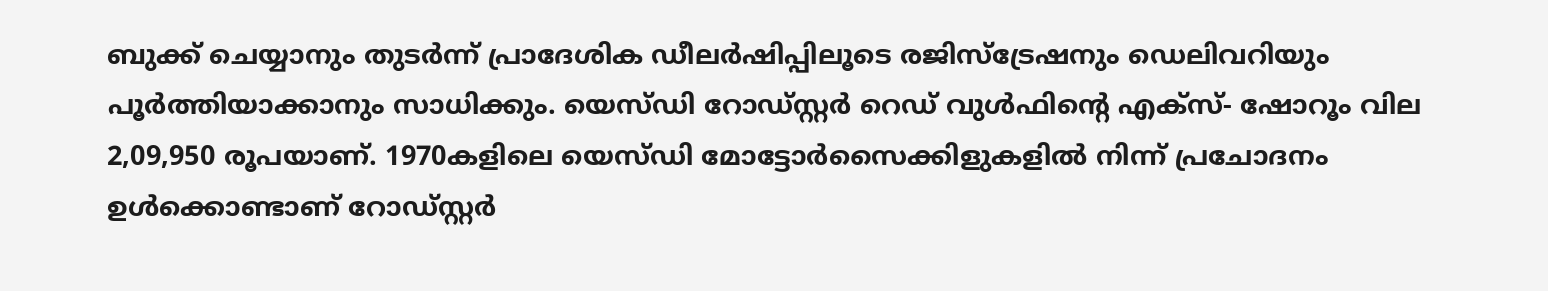ബുക്ക് ചെയ്യാനും തുടര്‍ന്ന് പ്രാദേശിക ഡീലര്‍ഷിപ്പിലൂടെ രജിസ്ട്രേഷനും ഡെലിവറിയും പൂര്‍ത്തിയാക്കാനും സാധിക്കും. യെസ്ഡി റോഡ്സ്റ്റര്‍ റെഡ് വുള്‍ഫിന്റെ എക്‌സ്- ഷോറൂം വില 2,09,950 രൂപയാണ്. 1970കളിലെ യെസ്ഡി മോട്ടോര്‍സൈക്കിളുകളില്‍ നിന്ന് പ്രചോദനം ഉള്‍ക്കൊണ്ടാണ് റോഡ്സ്റ്റര്‍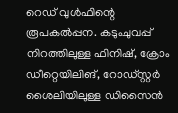റെഡ് വുള്‍ഫിന്റെ രൂപകല്‍പ്പന. കടുംചുവപ്പ് നിറത്തിലുള്ള ഫിനിഷ്, ക്രോം ഡീറ്റെയിലിങ്, റോഡ്സ്റ്റര്‍ ശൈലിയിലുള്ള ഡിസൈന്‍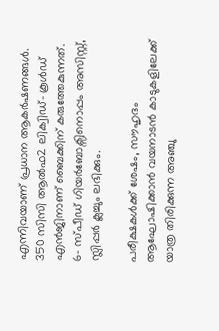എന്നിവയാണ് പ്രധാന ആകര്‍ഷണങ്ങള്‍. 350 സിസി ആല്‍ഫ2 ലിക്വിഡ്- കൂള്‍ഡ് എന്‍ജിനാണ് ബൈക്കിന് കരുത്തേകുന്നത്. 6- സ്പീഡ് ഗിയര്‍ബോക്സിനൊപ്പം അസിസ്റ്റ്, സ്ലിപ്പര്‍ ക്ലച്ചും ലഭിക്കും.

പരീക്ഷകള്‍ക്ക് ശേഷം, സൗഹൃദം ആഘോഷിക്കാന്‍ വയനാടന്‍ കാടുകളിലേക്ക് യാത്ര തിരിക്കുന്ന അഞ്ചു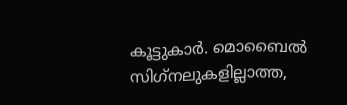കൂട്ടുകാര്‍. മൊബൈല്‍ സിഗ്‌നലുകളില്ലാത്ത,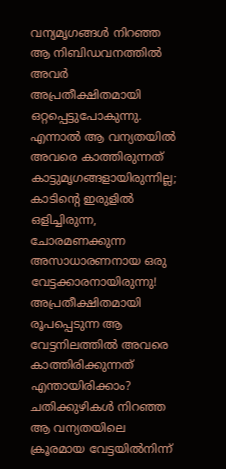വന്യമൃഗങ്ങള്‍ നിറഞ്ഞ ആ നിബിഡവനത്തില്‍ അവര്‍ അപ്രതീക്ഷിതമായി ഒറ്റപ്പെട്ടുപോകുന്നു. എന്നാല്‍ ആ വന്യതയില്‍ അവരെ കാത്തിരുന്നത് കാട്ടുമൃഗങ്ങളായിരുന്നില്ല; കാടിന്റെ ഇരുളില്‍ ഒളിച്ചിരുന്ന, ചോരമണക്കുന്ന അസാധാരണനായ ഒരു വേട്ടക്കാരനായിരുന്നു! അപ്രതീക്ഷിതമായി രൂപപ്പെടുന്ന ആ വേട്ടനിലത്തില്‍ അവരെ കാത്തിരിക്കുന്നത് എന്തായിരിക്കാം? ചതിക്കുഴികള്‍ നിറഞ്ഞ ആ വന്യതയിലെ ക്രൂരമായ വേട്ടയില്‍നിന്ന്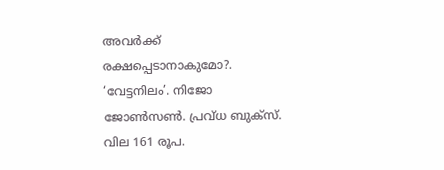അവര്‍ക്ക് രക്ഷപ്പെടാനാകുമോ?. ‘വേട്ടനിലം’. നിജോ ജോണ്‍സണ്‍. പ്രവ്ധ ബുക്സ്. വില 161 രൂപ.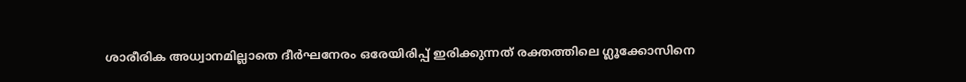ശാരീരിക അധ്വാനമില്ലാതെ ദീര്‍ഘനേരം ഒരേയിരിപ്പ് ഇരിക്കുന്നത് രക്തത്തിലെ ഗ്ലൂക്കോസിനെ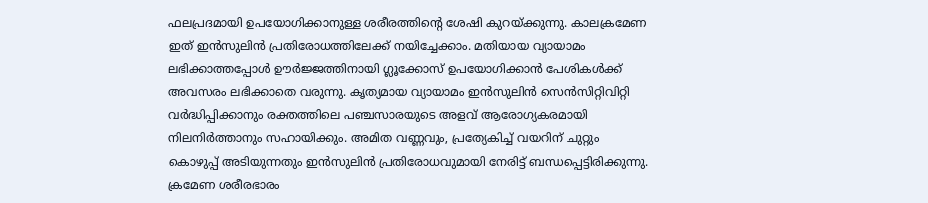ഫലപ്രദമായി ഉപയോഗിക്കാനുള്ള ശരീരത്തിന്റെ ശേഷി കുറയ്ക്കുന്നു. കാലക്രമേണ ഇത് ഇന്‍സുലിന്‍ പ്രതിരോധത്തിലേക്ക് നയിച്ചേക്കാം. മതിയായ വ്യായാമം ലഭിക്കാത്തപ്പോള്‍ ഊര്‍ജ്ജത്തിനായി ഗ്ലൂക്കോസ് ഉപയോഗിക്കാന്‍ പേശികള്‍ക്ക് അവസരം ലഭിക്കാതെ വരുന്നു. കൃത്യമായ വ്യായാമം ഇന്‍സുലിന്‍ സെന്‍സിറ്റിവിറ്റി വര്‍ദ്ധിപ്പിക്കാനും രക്തത്തിലെ പഞ്ചസാരയുടെ അളവ് ആരോഗ്യകരമായി നിലനിര്‍ത്താനും സഹായിക്കും. അമിത വണ്ണവും, പ്രത്യേകിച്ച് വയറിന് ചുറ്റും കൊഴുപ്പ് അടിയുന്നതും ഇന്‍സുലിന്‍ പ്രതിരോധവുമായി നേരിട്ട് ബന്ധപ്പെട്ടിരിക്കുന്നു. ക്രമേണ ശരീരഭാരം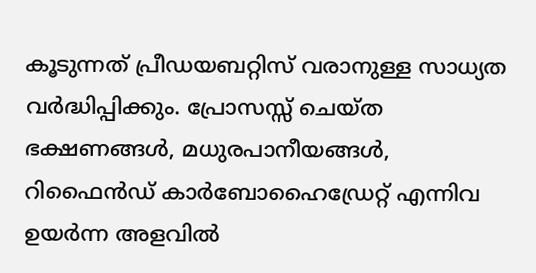കൂടുന്നത് പ്രീഡയബറ്റിസ് വരാനുള്ള സാധ്യത വര്‍ദ്ധിപ്പിക്കും. പ്രോസസ്സ് ചെയ്ത ഭക്ഷണങ്ങള്‍, മധുരപാനീയങ്ങള്‍, റിഫൈന്‍ഡ് കാര്‍ബോഹൈഡ്രേറ്റ് എന്നിവ ഉയര്‍ന്ന അളവില്‍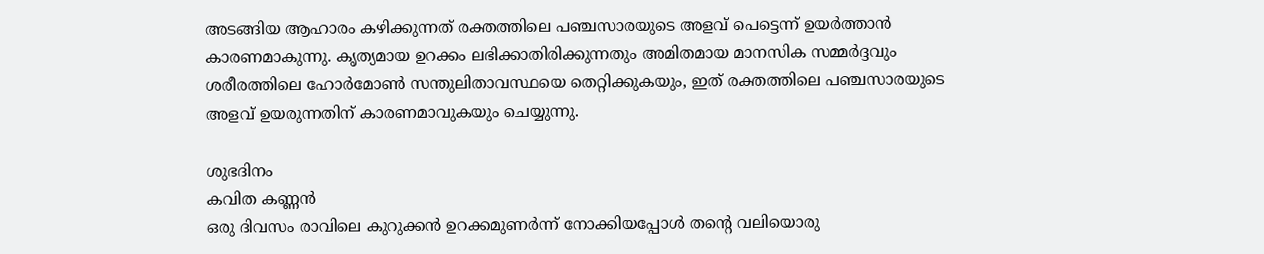അടങ്ങിയ ആഹാരം കഴിക്കുന്നത് രക്തത്തിലെ പഞ്ചസാരയുടെ അളവ് പെട്ടെന്ന് ഉയര്‍ത്താന്‍ കാരണമാകുന്നു. കൃത്യമായ ഉറക്കം ലഭിക്കാതിരിക്കുന്നതും അമിതമായ മാനസിക സമ്മര്‍ദ്ദവും ശരീരത്തിലെ ഹോര്‍മോണ്‍ സന്തുലിതാവസ്ഥയെ തെറ്റിക്കുകയും, ഇത് രക്തത്തിലെ പഞ്ചസാരയുടെ അളവ് ഉയരുന്നതിന് കാരണമാവുകയും ചെയ്യുന്നു.

ശുഭദിനം
കവിത കണ്ണന്‍
ഒരു ദിവസം രാവിലെ കുറുക്കന്‍ ഉറക്കമുണര്‍ന്ന് നോക്കിയപ്പോള്‍ തന്റെ വലിയൊരു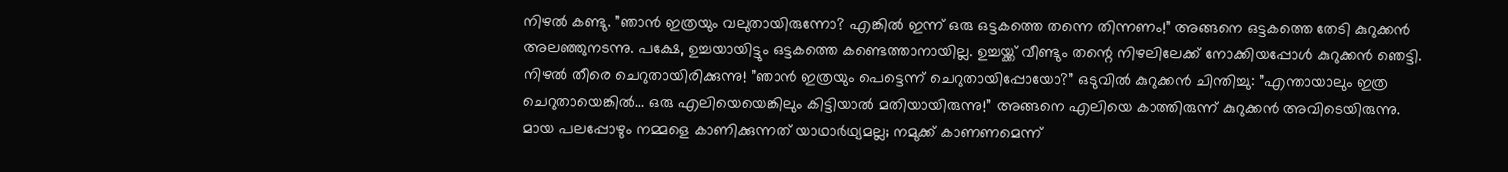നിഴല്‍ കണ്ടു. ”ഞാന്‍ ഇത്രയും വലുതായിരുന്നോ? എങ്കില്‍ ഇന്ന് ഒരു ഒട്ടകത്തെ തന്നെ തിന്നണം!” അങ്ങനെ ഒട്ടകത്തെ തേടി കുറുക്കന്‍ അലഞ്ഞുനടന്നു. പക്ഷേ, ഉച്ചയായിട്ടും ഒട്ടകത്തെ കണ്ടെത്താനായില്ല. ഉച്ചയ്ക്ക് വീണ്ടും തന്റെ നിഴലിലേക്ക് നോക്കിയപ്പോള്‍ കുറുക്കന്‍ ഞെട്ടി. നിഴല്‍ തീരെ ചെറുതായിരിക്കുന്നു! ”ഞാന്‍ ഇത്രയും പെട്ടെന്ന് ചെറുതായിപ്പോയോ?” ഒടുവില്‍ കുറുക്കന്‍ ചിന്തിച്ചു: ”എന്തായാലും ഇത്ര ചെറുതായെങ്കില്‍… ഒരു എലിയെയെങ്കിലും കിട്ടിയാല്‍ മതിയായിരുന്നു!” അങ്ങനെ എലിയെ കാത്തിരുന്ന് കുറുക്കന്‍ അവിടെയിരുന്നു. മായ പലപ്പോഴും നമ്മളെ കാണിക്കുന്നത് യാഥാര്‍ഥ്യമല്ല; നമുക്ക് കാണണമെന്ന്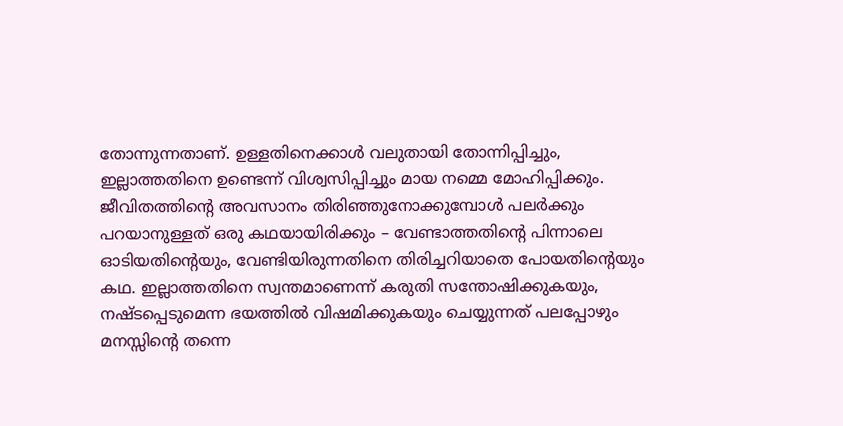തോന്നുന്നതാണ്. ഉള്ളതിനെക്കാള്‍ വലുതായി തോന്നിപ്പിച്ചും, ഇല്ലാത്തതിനെ ഉണ്ടെന്ന് വിശ്വസിപ്പിച്ചും മായ നമ്മെ മോഹിപ്പിക്കും. ജീവിതത്തിന്റെ അവസാനം തിരിഞ്ഞുനോക്കുമ്പോള്‍ പലര്‍ക്കും പറയാനുള്ളത് ഒരു കഥയായിരിക്കും – വേണ്ടാത്തതിന്റെ പിന്നാലെ ഓടിയതിന്റെയും, വേണ്ടിയിരുന്നതിനെ തിരിച്ചറിയാതെ പോയതിന്റെയും കഥ. ഇല്ലാത്തതിനെ സ്വന്തമാണെന്ന് കരുതി സന്തോഷിക്കുകയും, നഷ്ടപ്പെടുമെന്ന ഭയത്തില്‍ വിഷമിക്കുകയും ചെയ്യുന്നത് പലപ്പോഴും മനസ്സിന്റെ തന്നെ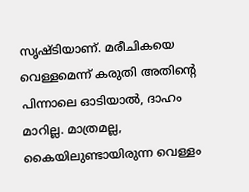സൃഷ്ടിയാണ്. മരീചികയെ വെള്ളമെന്ന് കരുതി അതിന്റെ പിന്നാലെ ഓടിയാല്‍, ദാഹം മാറില്ല. മാത്രമല്ല, കൈയിലുണ്ടായിരുന്ന വെള്ളം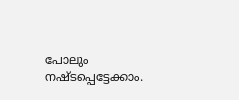പോലും നഷ്ടപ്പെട്ടേക്കാം.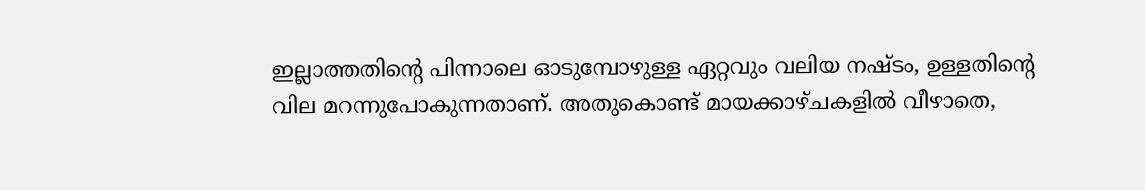ഇല്ലാത്തതിന്റെ പിന്നാലെ ഓടുമ്പോഴുള്ള ഏറ്റവും വലിയ നഷ്ടം, ഉള്ളതിന്റെ വില മറന്നുപോകുന്നതാണ്. അതുകൊണ്ട് മായക്കാഴ്ചകളില്‍ വീഴാതെ,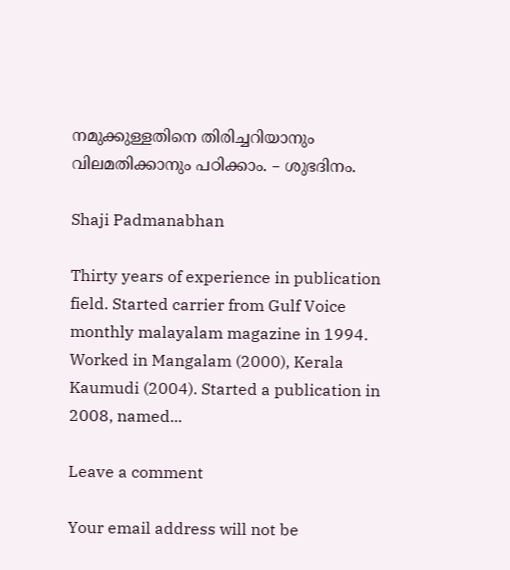നമുക്കുള്ളതിനെ തിരിച്ചറിയാനും വിലമതിക്കാനും പഠിക്കാം. – ശുഭദിനം.

Shaji Padmanabhan

Thirty years of experience in publication field. Started carrier from Gulf Voice monthly malayalam magazine in 1994. Worked in Mangalam (2000), Kerala Kaumudi (2004). Started a publication in 2008, named...

Leave a comment

Your email address will not be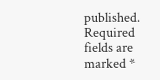published. Required fields are marked *